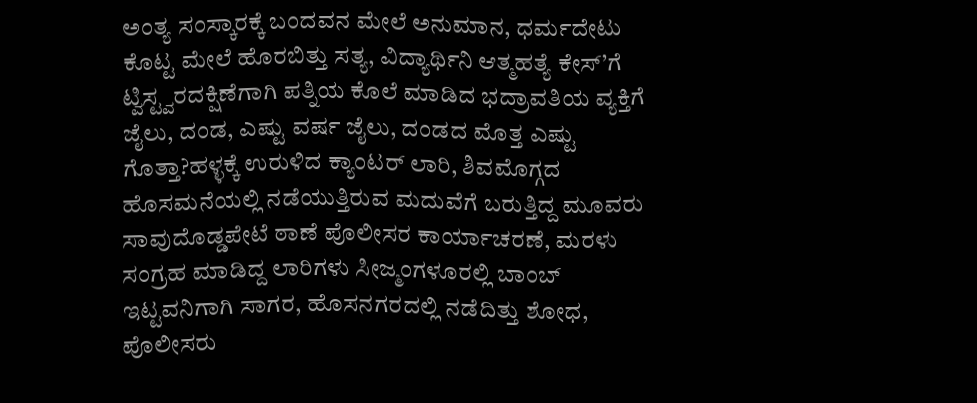ಅಂತ್ಯ ಸಂಸ್ಕಾರಕ್ಕೆ ಬಂದವನ ಮೇಲೆ ಅನುಮಾನ, ಧರ್ಮದೇಟು ಕೊಟ್ಟ ಮೇಲೆ ಹೊರಬಿತ್ತು ಸತ್ಯ, ವಿದ್ಯಾರ್ಥಿನಿ ಆತ್ಮಹತ್ಯೆ ಕೇಸ್’ಗೆ ಟ್ವಿಸ್ಟ್ವರದಕ್ಷಿಣೆಗಾಗಿ ಪತ್ನಿಯ ಕೊಲೆ ಮಾಡಿದ ಭದ್ರಾವತಿಯ ವ್ಯಕ್ತಿಗೆ ಜೈಲು, ದಂಡ, ಎಷ್ಟು ವರ್ಷ ಜೈಲು, ದಂಡದ ಮೊತ್ತ ಎಷ್ಟು ಗೊತ್ತಾ?ಹಳ್ಳಕ್ಕೆ ಉರುಳಿದ ಕ್ಯಾಂಟರ್ ಲಾರಿ, ಶಿವಮೊಗ್ಗದ ಹೊಸಮನೆಯಲ್ಲಿ ನಡೆಯುತ್ತಿರುವ ಮದುವೆಗೆ ಬರುತ್ತಿದ್ದ ಮೂವರು ಸಾವುದೊಡ್ಡಪೇಟೆ ಠಾಣೆ ಪೊಲೀಸರ ಕಾರ್ಯಾಚರಣೆ, ಮರಳು ಸಂಗ್ರಹ ಮಾಡಿದ್ದ ಲಾರಿಗಳು ಸೀಜ್ಮಂಗಳೂರಲ್ಲಿ ಬಾಂಬ್ ಇಟ್ಟವನಿಗಾಗಿ ಸಾಗರ, ಹೊಸನಗರದಲ್ಲಿ ನಡೆದಿತ್ತು ಶೋಧ, ಪೊಲೀಸರು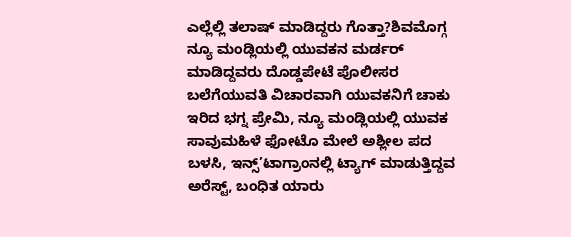ಎಲ್ಲೆಲ್ಲಿ ತಲಾಷ್ ಮಾಡಿದ್ದರು ಗೊತ್ತಾ?ಶಿವಮೊಗ್ಗ ನ್ಯೂ ಮಂಡ್ಲಿಯಲ್ಲಿ ಯುವಕನ ಮರ್ಡರ್ ಮಾಡಿದ್ದವರು ದೊಡ್ಡಪೇಟೆ ಪೊಲೀಸರ ಬಲೆಗೆಯುವತಿ ವಿಚಾರವಾಗಿ ಯುವಕನಿಗೆ ಚಾಕು ಇರಿದ ಭಗ್ನ ಪ್ರೇಮಿ, ನ್ಯೂ ಮಂಡ್ಲಿಯಲ್ಲಿ ಯುವಕ ಸಾವುಮಹಿಳೆ ಫೋಟೊ ಮೇಲೆ ಅಶ್ಲೀಲ ಪದ ಬಳಸಿ, ಇನ್ಸ್’ಟಾಗ್ರಾಂನಲ್ಲಿ ಟ್ಯಾಗ್ ಮಾಡುತ್ತಿದ್ದವ ಅರೆಸ್ಟ್, ಬಂಧಿತ ಯಾರು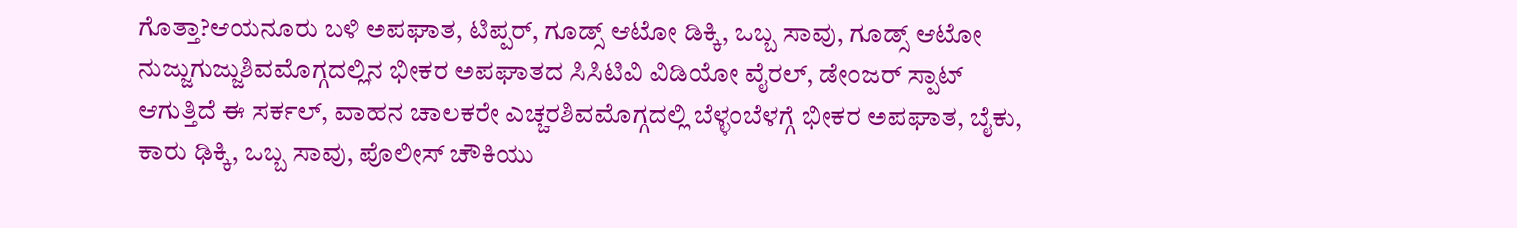ಗೊತ್ತಾ?ಆಯನೂರು ಬಳಿ ಅಪಘಾತ, ಟಿಪ್ಪರ್, ಗೂಡ್ಸ್ ಆಟೋ ಡಿಕ್ಕಿ, ಒಬ್ಬ ಸಾವು, ಗೂಡ್ಸ್ ಆಟೋ ನುಜ್ಜುಗುಜ್ಜುಶಿವಮೊಗ್ಗದಲ್ಲಿನ ಭೀಕರ ಅಪಘಾತದ ಸಿಸಿಟಿವಿ ವಿಡಿಯೋ ವೈರಲ್, ಡೇಂಜರ್ ಸ್ಪಾಟ್ ಆಗುತ್ತಿದೆ ಈ ಸರ್ಕಲ್, ವಾಹನ ಚಾಲಕರೇ ಎಚ್ಚರಶಿವಮೊಗ್ಗದಲ್ಲಿ ಬೆಳ್ಳಂಬೆಳಗ್ಗೆ ಭೀಕರ ಅಪಘಾತ, ಬೈಕು, ಕಾರು ಢಿಕ್ಕಿ, ಒಬ್ಬ ಸಾವು, ಪೊಲೀಸ್ ಚೌಕಿಯು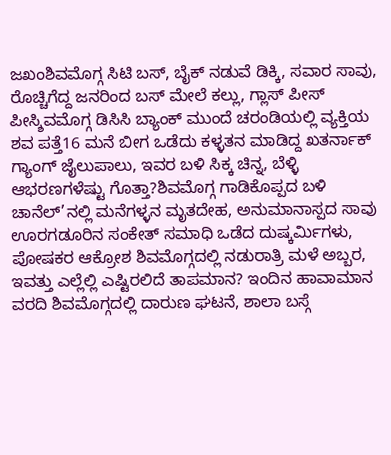ಜಖಂಶಿವಮೊಗ್ಗ ಸಿಟಿ ಬಸ್, ಬೈಕ್ ನಡುವೆ ಡಿಕ್ಕಿ, ಸವಾರ ಸಾವು, ರೊಚ್ಚಿಗೆದ್ದ ಜನರಿಂದ ಬಸ್ ಮೇಲೆ ಕಲ್ಲು, ಗ್ಲಾಸ್ ಪೀಸ್ ಪೀಸ್ಶಿವಮೊಗ್ಗ ಡಿಸಿಸಿ ಬ್ಯಾಂಕ್ ಮುಂದೆ ಚರಂಡಿಯಲ್ಲಿ ವ್ಯಕ್ತಿಯ ಶವ ಪತ್ತೆ16 ಮನೆ ಬೀಗ ಒಡೆದು ಕಳ್ಳತನ ಮಾಡಿದ್ದ ಖತರ್ನಾಕ್ ಗ್ಯಾಂಗ್ ಜೈಲುಪಾಲು, ಇವರ ಬಳಿ ಸಿಕ್ಕ ಚಿನ್ನ, ಬೆಳ್ಳಿ ಆಭರಣಗಳೆಷ್ಟು ಗೊತ್ತಾ?ಶಿವಮೊಗ್ಗ ಗಾಡಿಕೊಪ್ಪದ ಬಳಿ ಚಾನೆಲ್’ನಲ್ಲಿ ಮನೆಗಳ್ಳನ ಮೃತದೇಹ, ಅನುಮಾನಾಸ್ಪದ ಸಾವು ಊರಗಡೂರಿನ ಸಂಕೇತ್ ಸಮಾಧಿ ಒಡೆದ ದುಷ್ಕರ್ಮಿಗಳು, ಪೋಷಕರ ಆಕ್ರೋಶ ಶಿವಮೊಗ್ಗದಲ್ಲಿ ನಡುರಾತ್ರಿ ಮಳೆ ಅಬ್ಬರ, ಇವತ್ತು ಎಲ್ಲೆಲ್ಲಿ ಎಷ್ಟಿರಲಿದೆ ತಾಪಮಾನ? ಇಂದಿನ ಹಾವಾಮಾನ ವರದಿ ಶಿವಮೊಗ್ಗದಲ್ಲಿ ದಾರುಣ ಘಟನೆ, ಶಾಲಾ ಬಸ್ಗೆ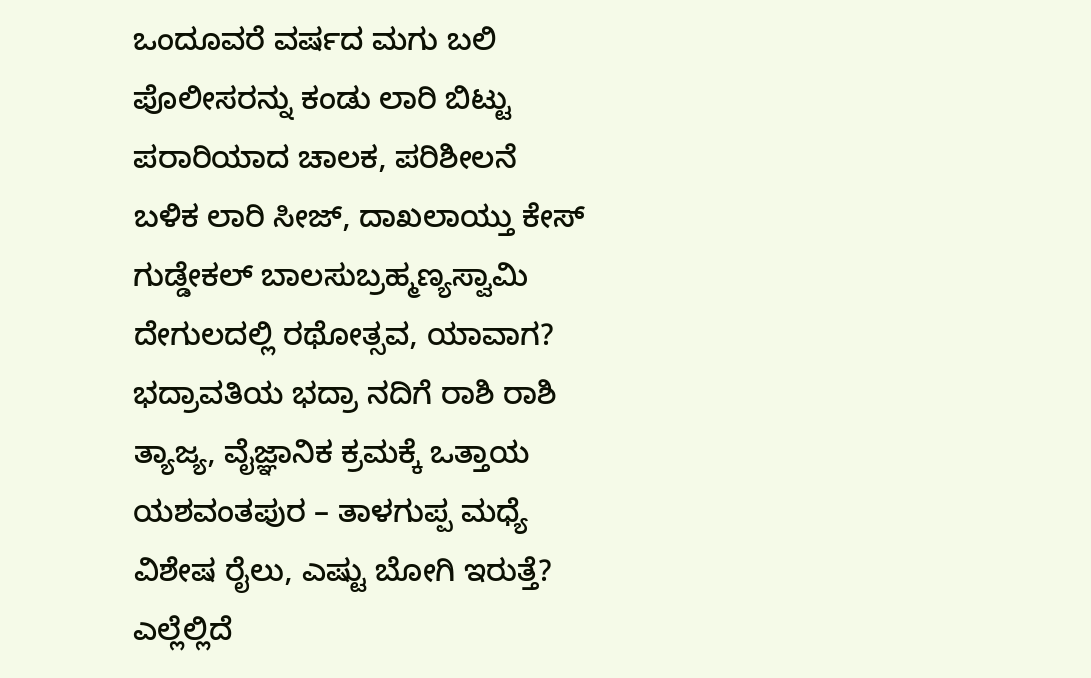ಒಂದೂವರೆ ವರ್ಷದ ಮಗು ಬಲಿ ಪೊಲೀಸರನ್ನು ಕಂಡು ಲಾರಿ ಬಿಟ್ಟು ಪರಾರಿಯಾದ ಚಾಲಕ, ಪರಿಶೀಲನೆ ಬಳಿಕ ಲಾರಿ ಸೀಜ್, ದಾಖಲಾಯ್ತು ಕೇಸ್ ಗುಡ್ಡೇಕಲ್ ಬಾಲಸುಬ್ರಹ್ಮಣ್ಯಸ್ವಾಮಿ ದೇಗುಲದಲ್ಲಿ ರಥೋತ್ಸವ, ಯಾವಾಗ? ಭದ್ರಾವತಿಯ ಭದ್ರಾ ನದಿಗೆ ರಾಶಿ ರಾಶಿ ತ್ಯಾಜ್ಯ, ವೈಜ್ಞಾನಿಕ ಕ್ರಮಕ್ಕೆ ಒತ್ತಾಯ ಯಶವಂತಪುರ – ತಾಳಗುಪ್ಪ ಮಧ್ಯೆ ವಿಶೇಷ ರೈಲು, ಎಷ್ಟು ಬೋಗಿ ಇರುತ್ತೆ? ಎಲ್ಲೆಲ್ಲಿದೆ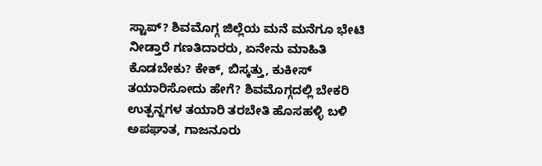ಸ್ಟಾಪ್? ಶಿವಮೊಗ್ಗ ಜಿಲ್ಲೆಯ ಮನೆ ಮನೆಗೂ ಭೇಟಿ ನೀಡ್ತಾರೆ ಗಣತಿದಾರರು, ಏನೇನು ಮಾಹಿತಿ ಕೊಡಬೇಕು? ಕೇಕ್, ಬಿಸ್ಕತ್ತು, ಕುಕೀಸ್ ತಯಾರಿಸೋದು ಹೇಗೆ? ಶಿವಮೊಗ್ಗದಲ್ಲಿ ಬೇಕರಿ ಉತ್ಪನ್ನಗಳ ತಯಾರಿ ತರಬೇತಿ ಹೊಸಹಳ್ಳಿ ಬಳಿ ಅಪಘಾತ, ಗಾಜನೂರು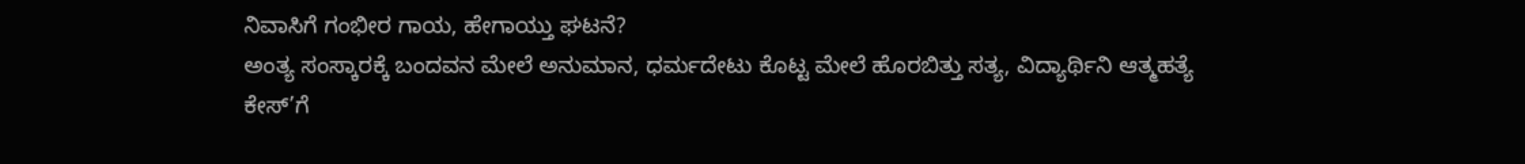ನಿವಾಸಿಗೆ ಗಂಭೀರ ಗಾಯ, ಹೇಗಾಯ್ತು ಘಟನೆ?
ಅಂತ್ಯ ಸಂಸ್ಕಾರಕ್ಕೆ ಬಂದವನ ಮೇಲೆ ಅನುಮಾನ, ಧರ್ಮದೇಟು ಕೊಟ್ಟ ಮೇಲೆ ಹೊರಬಿತ್ತು ಸತ್ಯ, ವಿದ್ಯಾರ್ಥಿನಿ ಆತ್ಮಹತ್ಯೆ ಕೇಸ್’ಗೆ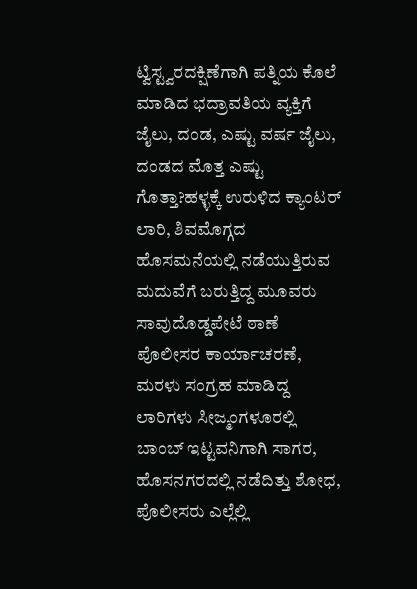ಟ್ವಿಸ್ಟ್ವರದಕ್ಷಿಣೆಗಾಗಿ ಪತ್ನಿಯ ಕೊಲೆ ಮಾಡಿದ ಭದ್ರಾವತಿಯ ವ್ಯಕ್ತಿಗೆ ಜೈಲು, ದಂಡ, ಎಷ್ಟು ವರ್ಷ ಜೈಲು, ದಂಡದ ಮೊತ್ತ ಎಷ್ಟು ಗೊತ್ತಾ?ಹಳ್ಳಕ್ಕೆ ಉರುಳಿದ ಕ್ಯಾಂಟರ್ ಲಾರಿ, ಶಿವಮೊಗ್ಗದ ಹೊಸಮನೆಯಲ್ಲಿ ನಡೆಯುತ್ತಿರುವ ಮದುವೆಗೆ ಬರುತ್ತಿದ್ದ ಮೂವರು ಸಾವುದೊಡ್ಡಪೇಟೆ ಠಾಣೆ ಪೊಲೀಸರ ಕಾರ್ಯಾಚರಣೆ, ಮರಳು ಸಂಗ್ರಹ ಮಾಡಿದ್ದ ಲಾರಿಗಳು ಸೀಜ್ಮಂಗಳೂರಲ್ಲಿ ಬಾಂಬ್ ಇಟ್ಟವನಿಗಾಗಿ ಸಾಗರ, ಹೊಸನಗರದಲ್ಲಿ ನಡೆದಿತ್ತು ಶೋಧ, ಪೊಲೀಸರು ಎಲ್ಲೆಲ್ಲಿ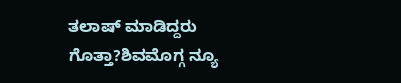ತಲಾಷ್ ಮಾಡಿದ್ದರು ಗೊತ್ತಾ?ಶಿವಮೊಗ್ಗ ನ್ಯೂ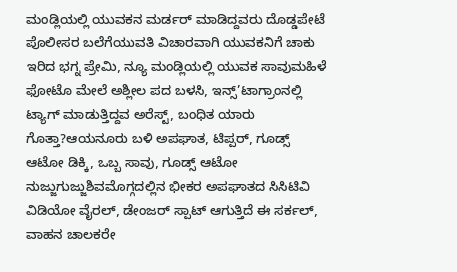ಮಂಡ್ಲಿಯಲ್ಲಿ ಯುವಕನ ಮರ್ಡರ್ ಮಾಡಿದ್ದವರು ದೊಡ್ಡಪೇಟೆ ಪೊಲೀಸರ ಬಲೆಗೆಯುವತಿ ವಿಚಾರವಾಗಿ ಯುವಕನಿಗೆ ಚಾಕು ಇರಿದ ಭಗ್ನ ಪ್ರೇಮಿ, ನ್ಯೂ ಮಂಡ್ಲಿಯಲ್ಲಿ ಯುವಕ ಸಾವುಮಹಿಳೆ ಫೋಟೊ ಮೇಲೆ ಅಶ್ಲೀಲ ಪದ ಬಳಸಿ, ಇನ್ಸ್’ಟಾಗ್ರಾಂನಲ್ಲಿ ಟ್ಯಾಗ್ ಮಾಡುತ್ತಿದ್ದವ ಅರೆಸ್ಟ್, ಬಂಧಿತ ಯಾರು ಗೊತ್ತಾ?ಆಯನೂರು ಬಳಿ ಅಪಘಾತ, ಟಿಪ್ಪರ್, ಗೂಡ್ಸ್ ಆಟೋ ಡಿಕ್ಕಿ, ಒಬ್ಬ ಸಾವು, ಗೂಡ್ಸ್ ಆಟೋ ನುಜ್ಜುಗುಜ್ಜುಶಿವಮೊಗ್ಗದಲ್ಲಿನ ಭೀಕರ ಅಪಘಾತದ ಸಿಸಿಟಿವಿ ವಿಡಿಯೋ ವೈರಲ್, ಡೇಂಜರ್ ಸ್ಪಾಟ್ ಆಗುತ್ತಿದೆ ಈ ಸರ್ಕಲ್, ವಾಹನ ಚಾಲಕರೇ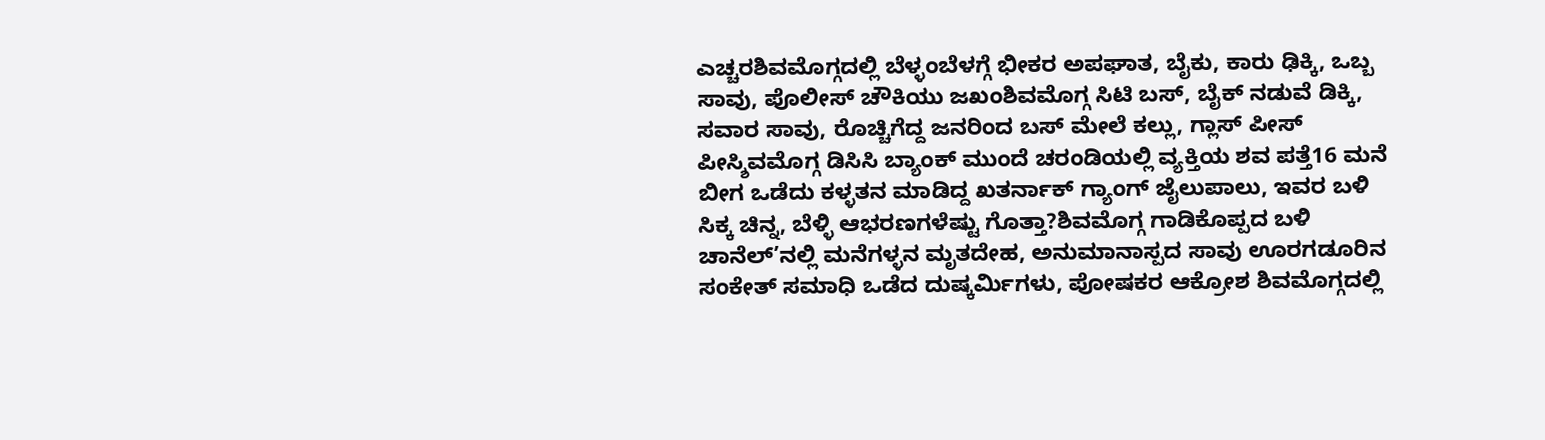ಎಚ್ಚರಶಿವಮೊಗ್ಗದಲ್ಲಿ ಬೆಳ್ಳಂಬೆಳಗ್ಗೆ ಭೀಕರ ಅಪಘಾತ, ಬೈಕು, ಕಾರು ಢಿಕ್ಕಿ, ಒಬ್ಬ ಸಾವು, ಪೊಲೀಸ್ ಚೌಕಿಯು ಜಖಂಶಿವಮೊಗ್ಗ ಸಿಟಿ ಬಸ್, ಬೈಕ್ ನಡುವೆ ಡಿಕ್ಕಿ, ಸವಾರ ಸಾವು, ರೊಚ್ಚಿಗೆದ್ದ ಜನರಿಂದ ಬಸ್ ಮೇಲೆ ಕಲ್ಲು, ಗ್ಲಾಸ್ ಪೀಸ್ ಪೀಸ್ಶಿವಮೊಗ್ಗ ಡಿಸಿಸಿ ಬ್ಯಾಂಕ್ ಮುಂದೆ ಚರಂಡಿಯಲ್ಲಿ ವ್ಯಕ್ತಿಯ ಶವ ಪತ್ತೆ16 ಮನೆ ಬೀಗ ಒಡೆದು ಕಳ್ಳತನ ಮಾಡಿದ್ದ ಖತರ್ನಾಕ್ ಗ್ಯಾಂಗ್ ಜೈಲುಪಾಲು, ಇವರ ಬಳಿ ಸಿಕ್ಕ ಚಿನ್ನ, ಬೆಳ್ಳಿ ಆಭರಣಗಳೆಷ್ಟು ಗೊತ್ತಾ?ಶಿವಮೊಗ್ಗ ಗಾಡಿಕೊಪ್ಪದ ಬಳಿ ಚಾನೆಲ್’ನಲ್ಲಿ ಮನೆಗಳ್ಳನ ಮೃತದೇಹ, ಅನುಮಾನಾಸ್ಪದ ಸಾವು ಊರಗಡೂರಿನ ಸಂಕೇತ್ ಸಮಾಧಿ ಒಡೆದ ದುಷ್ಕರ್ಮಿಗಳು, ಪೋಷಕರ ಆಕ್ರೋಶ ಶಿವಮೊಗ್ಗದಲ್ಲಿ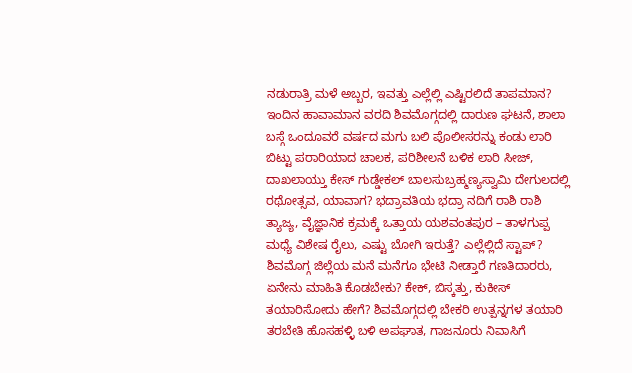ನಡುರಾತ್ರಿ ಮಳೆ ಅಬ್ಬರ, ಇವತ್ತು ಎಲ್ಲೆಲ್ಲಿ ಎಷ್ಟಿರಲಿದೆ ತಾಪಮಾನ? ಇಂದಿನ ಹಾವಾಮಾನ ವರದಿ ಶಿವಮೊಗ್ಗದಲ್ಲಿ ದಾರುಣ ಘಟನೆ, ಶಾಲಾ ಬಸ್ಗೆ ಒಂದೂವರೆ ವರ್ಷದ ಮಗು ಬಲಿ ಪೊಲೀಸರನ್ನು ಕಂಡು ಲಾರಿ ಬಿಟ್ಟು ಪರಾರಿಯಾದ ಚಾಲಕ, ಪರಿಶೀಲನೆ ಬಳಿಕ ಲಾರಿ ಸೀಜ್, ದಾಖಲಾಯ್ತು ಕೇಸ್ ಗುಡ್ಡೇಕಲ್ ಬಾಲಸುಬ್ರಹ್ಮಣ್ಯಸ್ವಾಮಿ ದೇಗುಲದಲ್ಲಿ ರಥೋತ್ಸವ, ಯಾವಾಗ? ಭದ್ರಾವತಿಯ ಭದ್ರಾ ನದಿಗೆ ರಾಶಿ ರಾಶಿ ತ್ಯಾಜ್ಯ, ವೈಜ್ಞಾನಿಕ ಕ್ರಮಕ್ಕೆ ಒತ್ತಾಯ ಯಶವಂತಪುರ – ತಾಳಗುಪ್ಪ ಮಧ್ಯೆ ವಿಶೇಷ ರೈಲು, ಎಷ್ಟು ಬೋಗಿ ಇರುತ್ತೆ? ಎಲ್ಲೆಲ್ಲಿದೆ ಸ್ಟಾಪ್? ಶಿವಮೊಗ್ಗ ಜಿಲ್ಲೆಯ ಮನೆ ಮನೆಗೂ ಭೇಟಿ ನೀಡ್ತಾರೆ ಗಣತಿದಾರರು, ಏನೇನು ಮಾಹಿತಿ ಕೊಡಬೇಕು? ಕೇಕ್, ಬಿಸ್ಕತ್ತು, ಕುಕೀಸ್ ತಯಾರಿಸೋದು ಹೇಗೆ? ಶಿವಮೊಗ್ಗದಲ್ಲಿ ಬೇಕರಿ ಉತ್ಪನ್ನಗಳ ತಯಾರಿ ತರಬೇತಿ ಹೊಸಹಳ್ಳಿ ಬಳಿ ಅಪಘಾತ, ಗಾಜನೂರು ನಿವಾಸಿಗೆ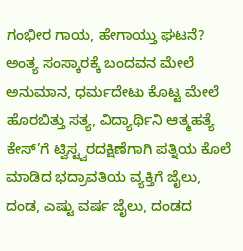ಗಂಭೀರ ಗಾಯ, ಹೇಗಾಯ್ತು ಘಟನೆ?
ಅಂತ್ಯ ಸಂಸ್ಕಾರಕ್ಕೆ ಬಂದವನ ಮೇಲೆ ಅನುಮಾನ, ಧರ್ಮದೇಟು ಕೊಟ್ಟ ಮೇಲೆ ಹೊರಬಿತ್ತು ಸತ್ಯ, ವಿದ್ಯಾರ್ಥಿನಿ ಆತ್ಮಹತ್ಯೆ ಕೇಸ್’ಗೆ ಟ್ವಿಸ್ಟ್ವರದಕ್ಷಿಣೆಗಾಗಿ ಪತ್ನಿಯ ಕೊಲೆ ಮಾಡಿದ ಭದ್ರಾವತಿಯ ವ್ಯಕ್ತಿಗೆ ಜೈಲು, ದಂಡ, ಎಷ್ಟು ವರ್ಷ ಜೈಲು, ದಂಡದ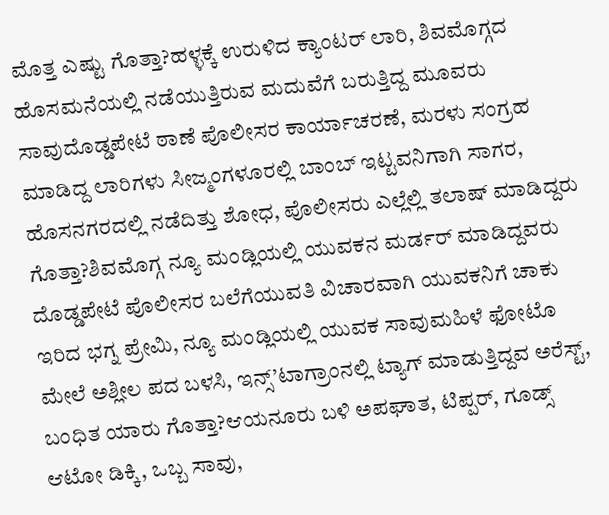ಮೊತ್ತ ಎಷ್ಟು ಗೊತ್ತಾ?ಹಳ್ಳಕ್ಕೆ ಉರುಳಿದ ಕ್ಯಾಂಟರ್ ಲಾರಿ, ಶಿವಮೊಗ್ಗದ ಹೊಸಮನೆಯಲ್ಲಿ ನಡೆಯುತ್ತಿರುವ ಮದುವೆಗೆ ಬರುತ್ತಿದ್ದ ಮೂವರು ಸಾವುದೊಡ್ಡಪೇಟೆ ಠಾಣೆ ಪೊಲೀಸರ ಕಾರ್ಯಾಚರಣೆ, ಮರಳು ಸಂಗ್ರಹ ಮಾಡಿದ್ದ ಲಾರಿಗಳು ಸೀಜ್ಮಂಗಳೂರಲ್ಲಿ ಬಾಂಬ್ ಇಟ್ಟವನಿಗಾಗಿ ಸಾಗರ, ಹೊಸನಗರದಲ್ಲಿ ನಡೆದಿತ್ತು ಶೋಧ, ಪೊಲೀಸರು ಎಲ್ಲೆಲ್ಲಿ ತಲಾಷ್ ಮಾಡಿದ್ದರು ಗೊತ್ತಾ?ಶಿವಮೊಗ್ಗ ನ್ಯೂ ಮಂಡ್ಲಿಯಲ್ಲಿ ಯುವಕನ ಮರ್ಡರ್ ಮಾಡಿದ್ದವರು ದೊಡ್ಡಪೇಟೆ ಪೊಲೀಸರ ಬಲೆಗೆಯುವತಿ ವಿಚಾರವಾಗಿ ಯುವಕನಿಗೆ ಚಾಕು ಇರಿದ ಭಗ್ನ ಪ್ರೇಮಿ, ನ್ಯೂ ಮಂಡ್ಲಿಯಲ್ಲಿ ಯುವಕ ಸಾವುಮಹಿಳೆ ಫೋಟೊ ಮೇಲೆ ಅಶ್ಲೀಲ ಪದ ಬಳಸಿ, ಇನ್ಸ್’ಟಾಗ್ರಾಂನಲ್ಲಿ ಟ್ಯಾಗ್ ಮಾಡುತ್ತಿದ್ದವ ಅರೆಸ್ಟ್, ಬಂಧಿತ ಯಾರು ಗೊತ್ತಾ?ಆಯನೂರು ಬಳಿ ಅಪಘಾತ, ಟಿಪ್ಪರ್, ಗೂಡ್ಸ್ ಆಟೋ ಡಿಕ್ಕಿ, ಒಬ್ಬ ಸಾವು,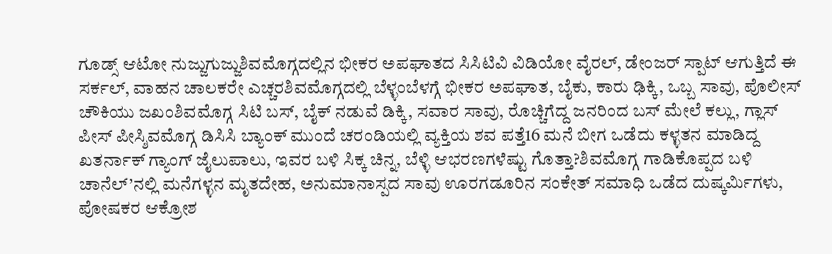ಗೂಡ್ಸ್ ಆಟೋ ನುಜ್ಜುಗುಜ್ಜುಶಿವಮೊಗ್ಗದಲ್ಲಿನ ಭೀಕರ ಅಪಘಾತದ ಸಿಸಿಟಿವಿ ವಿಡಿಯೋ ವೈರಲ್, ಡೇಂಜರ್ ಸ್ಪಾಟ್ ಆಗುತ್ತಿದೆ ಈ ಸರ್ಕಲ್, ವಾಹನ ಚಾಲಕರೇ ಎಚ್ಚರಶಿವಮೊಗ್ಗದಲ್ಲಿ ಬೆಳ್ಳಂಬೆಳಗ್ಗೆ ಭೀಕರ ಅಪಘಾತ, ಬೈಕು, ಕಾರು ಢಿಕ್ಕಿ, ಒಬ್ಬ ಸಾವು, ಪೊಲೀಸ್ ಚೌಕಿಯು ಜಖಂಶಿವಮೊಗ್ಗ ಸಿಟಿ ಬಸ್, ಬೈಕ್ ನಡುವೆ ಡಿಕ್ಕಿ, ಸವಾರ ಸಾವು, ರೊಚ್ಚಿಗೆದ್ದ ಜನರಿಂದ ಬಸ್ ಮೇಲೆ ಕಲ್ಲು, ಗ್ಲಾಸ್ ಪೀಸ್ ಪೀಸ್ಶಿವಮೊಗ್ಗ ಡಿಸಿಸಿ ಬ್ಯಾಂಕ್ ಮುಂದೆ ಚರಂಡಿಯಲ್ಲಿ ವ್ಯಕ್ತಿಯ ಶವ ಪತ್ತೆ16 ಮನೆ ಬೀಗ ಒಡೆದು ಕಳ್ಳತನ ಮಾಡಿದ್ದ ಖತರ್ನಾಕ್ ಗ್ಯಾಂಗ್ ಜೈಲುಪಾಲು, ಇವರ ಬಳಿ ಸಿಕ್ಕ ಚಿನ್ನ, ಬೆಳ್ಳಿ ಆಭರಣಗಳೆಷ್ಟು ಗೊತ್ತಾ?ಶಿವಮೊಗ್ಗ ಗಾಡಿಕೊಪ್ಪದ ಬಳಿ ಚಾನೆಲ್’ನಲ್ಲಿ ಮನೆಗಳ್ಳನ ಮೃತದೇಹ, ಅನುಮಾನಾಸ್ಪದ ಸಾವು ಊರಗಡೂರಿನ ಸಂಕೇತ್ ಸಮಾಧಿ ಒಡೆದ ದುಷ್ಕರ್ಮಿಗಳು, ಪೋಷಕರ ಆಕ್ರೋಶ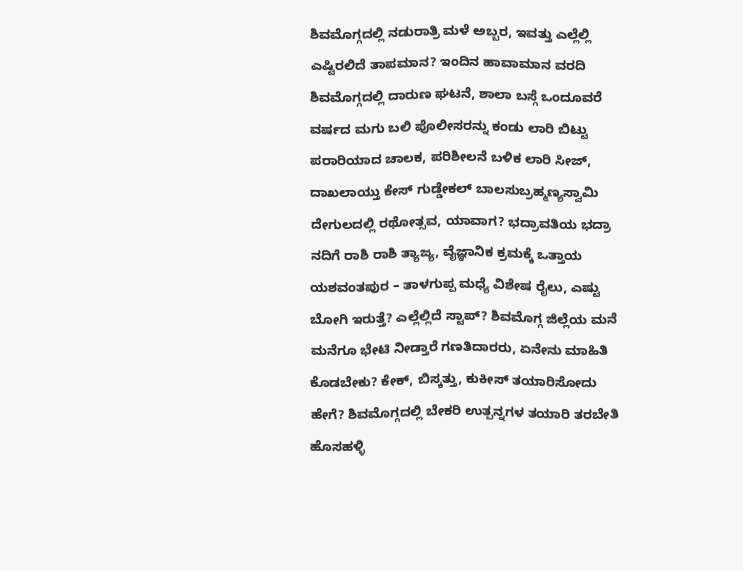ಶಿವಮೊಗ್ಗದಲ್ಲಿ ನಡುರಾತ್ರಿ ಮಳೆ ಅಬ್ಬರ, ಇವತ್ತು ಎಲ್ಲೆಲ್ಲಿ ಎಷ್ಟಿರಲಿದೆ ತಾಪಮಾನ? ಇಂದಿನ ಹಾವಾಮಾನ ವರದಿ ಶಿವಮೊಗ್ಗದಲ್ಲಿ ದಾರುಣ ಘಟನೆ, ಶಾಲಾ ಬಸ್ಗೆ ಒಂದೂವರೆ ವರ್ಷದ ಮಗು ಬಲಿ ಪೊಲೀಸರನ್ನು ಕಂಡು ಲಾರಿ ಬಿಟ್ಟು ಪರಾರಿಯಾದ ಚಾಲಕ, ಪರಿಶೀಲನೆ ಬಳಿಕ ಲಾರಿ ಸೀಜ್, ದಾಖಲಾಯ್ತು ಕೇಸ್ ಗುಡ್ಡೇಕಲ್ ಬಾಲಸುಬ್ರಹ್ಮಣ್ಯಸ್ವಾಮಿ ದೇಗುಲದಲ್ಲಿ ರಥೋತ್ಸವ, ಯಾವಾಗ? ಭದ್ರಾವತಿಯ ಭದ್ರಾ ನದಿಗೆ ರಾಶಿ ರಾಶಿ ತ್ಯಾಜ್ಯ, ವೈಜ್ಞಾನಿಕ ಕ್ರಮಕ್ಕೆ ಒತ್ತಾಯ ಯಶವಂತಪುರ – ತಾಳಗುಪ್ಪ ಮಧ್ಯೆ ವಿಶೇಷ ರೈಲು, ಎಷ್ಟು ಬೋಗಿ ಇರುತ್ತೆ? ಎಲ್ಲೆಲ್ಲಿದೆ ಸ್ಟಾಪ್? ಶಿವಮೊಗ್ಗ ಜಿಲ್ಲೆಯ ಮನೆ ಮನೆಗೂ ಭೇಟಿ ನೀಡ್ತಾರೆ ಗಣತಿದಾರರು, ಏನೇನು ಮಾಹಿತಿ ಕೊಡಬೇಕು? ಕೇಕ್, ಬಿಸ್ಕತ್ತು, ಕುಕೀಸ್ ತಯಾರಿಸೋದು ಹೇಗೆ? ಶಿವಮೊಗ್ಗದಲ್ಲಿ ಬೇಕರಿ ಉತ್ಪನ್ನಗಳ ತಯಾರಿ ತರಬೇತಿ ಹೊಸಹಳ್ಳಿ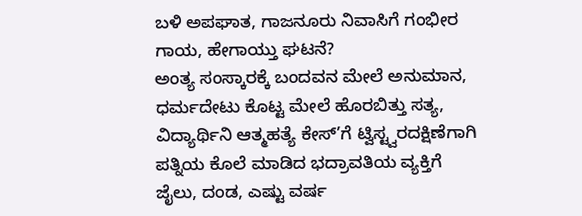ಬಳಿ ಅಪಘಾತ, ಗಾಜನೂರು ನಿವಾಸಿಗೆ ಗಂಭೀರ ಗಾಯ, ಹೇಗಾಯ್ತು ಘಟನೆ?
ಅಂತ್ಯ ಸಂಸ್ಕಾರಕ್ಕೆ ಬಂದವನ ಮೇಲೆ ಅನುಮಾನ, ಧರ್ಮದೇಟು ಕೊಟ್ಟ ಮೇಲೆ ಹೊರಬಿತ್ತು ಸತ್ಯ, ವಿದ್ಯಾರ್ಥಿನಿ ಆತ್ಮಹತ್ಯೆ ಕೇಸ್’ಗೆ ಟ್ವಿಸ್ಟ್ವರದಕ್ಷಿಣೆಗಾಗಿ ಪತ್ನಿಯ ಕೊಲೆ ಮಾಡಿದ ಭದ್ರಾವತಿಯ ವ್ಯಕ್ತಿಗೆ ಜೈಲು, ದಂಡ, ಎಷ್ಟು ವರ್ಷ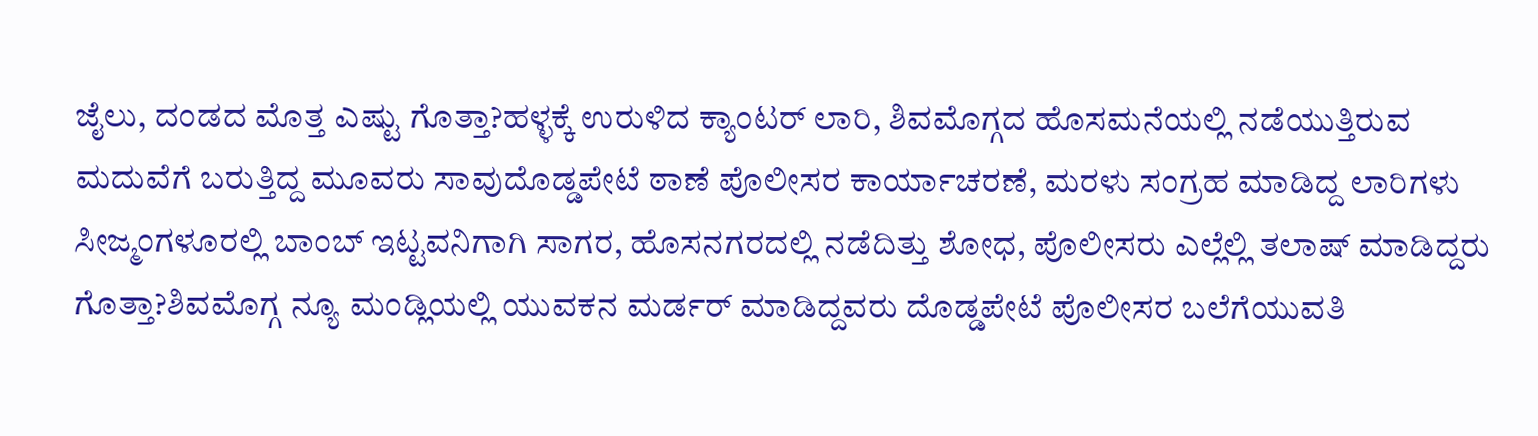ಜೈಲು, ದಂಡದ ಮೊತ್ತ ಎಷ್ಟು ಗೊತ್ತಾ?ಹಳ್ಳಕ್ಕೆ ಉರುಳಿದ ಕ್ಯಾಂಟರ್ ಲಾರಿ, ಶಿವಮೊಗ್ಗದ ಹೊಸಮನೆಯಲ್ಲಿ ನಡೆಯುತ್ತಿರುವ ಮದುವೆಗೆ ಬರುತ್ತಿದ್ದ ಮೂವರು ಸಾವುದೊಡ್ಡಪೇಟೆ ಠಾಣೆ ಪೊಲೀಸರ ಕಾರ್ಯಾಚರಣೆ, ಮರಳು ಸಂಗ್ರಹ ಮಾಡಿದ್ದ ಲಾರಿಗಳು ಸೀಜ್ಮಂಗಳೂರಲ್ಲಿ ಬಾಂಬ್ ಇಟ್ಟವನಿಗಾಗಿ ಸಾಗರ, ಹೊಸನಗರದಲ್ಲಿ ನಡೆದಿತ್ತು ಶೋಧ, ಪೊಲೀಸರು ಎಲ್ಲೆಲ್ಲಿ ತಲಾಷ್ ಮಾಡಿದ್ದರು ಗೊತ್ತಾ?ಶಿವಮೊಗ್ಗ ನ್ಯೂ ಮಂಡ್ಲಿಯಲ್ಲಿ ಯುವಕನ ಮರ್ಡರ್ ಮಾಡಿದ್ದವರು ದೊಡ್ಡಪೇಟೆ ಪೊಲೀಸರ ಬಲೆಗೆಯುವತಿ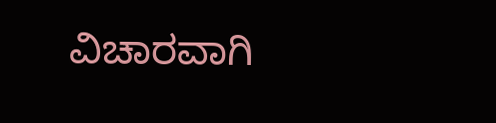ವಿಚಾರವಾಗಿ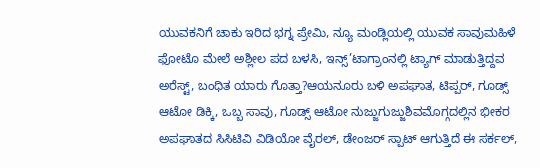ಯುವಕನಿಗೆ ಚಾಕು ಇರಿದ ಭಗ್ನ ಪ್ರೇಮಿ, ನ್ಯೂ ಮಂಡ್ಲಿಯಲ್ಲಿ ಯುವಕ ಸಾವುಮಹಿಳೆ ಫೋಟೊ ಮೇಲೆ ಅಶ್ಲೀಲ ಪದ ಬಳಸಿ, ಇನ್ಸ್’ಟಾಗ್ರಾಂನಲ್ಲಿ ಟ್ಯಾಗ್ ಮಾಡುತ್ತಿದ್ದವ ಅರೆಸ್ಟ್, ಬಂಧಿತ ಯಾರು ಗೊತ್ತಾ?ಆಯನೂರು ಬಳಿ ಅಪಘಾತ, ಟಿಪ್ಪರ್, ಗೂಡ್ಸ್ ಆಟೋ ಡಿಕ್ಕಿ, ಒಬ್ಬ ಸಾವು, ಗೂಡ್ಸ್ ಆಟೋ ನುಜ್ಜುಗುಜ್ಜುಶಿವಮೊಗ್ಗದಲ್ಲಿನ ಭೀಕರ ಅಪಘಾತದ ಸಿಸಿಟಿವಿ ವಿಡಿಯೋ ವೈರಲ್, ಡೇಂಜರ್ ಸ್ಪಾಟ್ ಆಗುತ್ತಿದೆ ಈ ಸರ್ಕಲ್,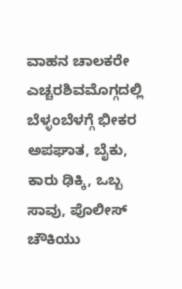ವಾಹನ ಚಾಲಕರೇ ಎಚ್ಚರಶಿವಮೊಗ್ಗದಲ್ಲಿ ಬೆಳ್ಳಂಬೆಳಗ್ಗೆ ಭೀಕರ ಅಪಘಾತ, ಬೈಕು, ಕಾರು ಢಿಕ್ಕಿ, ಒಬ್ಬ ಸಾವು, ಪೊಲೀಸ್ ಚೌಕಿಯು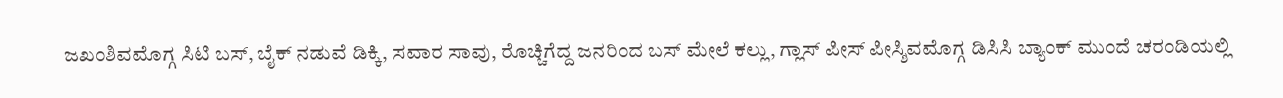ಜಖಂಶಿವಮೊಗ್ಗ ಸಿಟಿ ಬಸ್, ಬೈಕ್ ನಡುವೆ ಡಿಕ್ಕಿ, ಸವಾರ ಸಾವು, ರೊಚ್ಚಿಗೆದ್ದ ಜನರಿಂದ ಬಸ್ ಮೇಲೆ ಕಲ್ಲು, ಗ್ಲಾಸ್ ಪೀಸ್ ಪೀಸ್ಶಿವಮೊಗ್ಗ ಡಿಸಿಸಿ ಬ್ಯಾಂಕ್ ಮುಂದೆ ಚರಂಡಿಯಲ್ಲಿ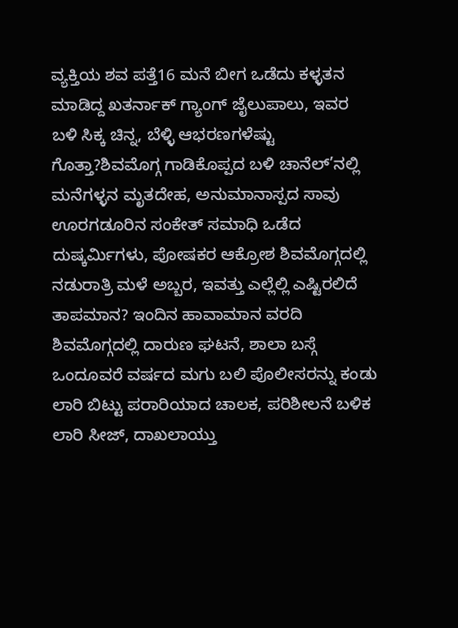ವ್ಯಕ್ತಿಯ ಶವ ಪತ್ತೆ16 ಮನೆ ಬೀಗ ಒಡೆದು ಕಳ್ಳತನ ಮಾಡಿದ್ದ ಖತರ್ನಾಕ್ ಗ್ಯಾಂಗ್ ಜೈಲುಪಾಲು, ಇವರ ಬಳಿ ಸಿಕ್ಕ ಚಿನ್ನ, ಬೆಳ್ಳಿ ಆಭರಣಗಳೆಷ್ಟು ಗೊತ್ತಾ?ಶಿವಮೊಗ್ಗ ಗಾಡಿಕೊಪ್ಪದ ಬಳಿ ಚಾನೆಲ್’ನಲ್ಲಿ ಮನೆಗಳ್ಳನ ಮೃತದೇಹ, ಅನುಮಾನಾಸ್ಪದ ಸಾವು ಊರಗಡೂರಿನ ಸಂಕೇತ್ ಸಮಾಧಿ ಒಡೆದ ದುಷ್ಕರ್ಮಿಗಳು, ಪೋಷಕರ ಆಕ್ರೋಶ ಶಿವಮೊಗ್ಗದಲ್ಲಿ ನಡುರಾತ್ರಿ ಮಳೆ ಅಬ್ಬರ, ಇವತ್ತು ಎಲ್ಲೆಲ್ಲಿ ಎಷ್ಟಿರಲಿದೆ ತಾಪಮಾನ? ಇಂದಿನ ಹಾವಾಮಾನ ವರದಿ ಶಿವಮೊಗ್ಗದಲ್ಲಿ ದಾರುಣ ಘಟನೆ, ಶಾಲಾ ಬಸ್ಗೆ ಒಂದೂವರೆ ವರ್ಷದ ಮಗು ಬಲಿ ಪೊಲೀಸರನ್ನು ಕಂಡು ಲಾರಿ ಬಿಟ್ಟು ಪರಾರಿಯಾದ ಚಾಲಕ, ಪರಿಶೀಲನೆ ಬಳಿಕ ಲಾರಿ ಸೀಜ್, ದಾಖಲಾಯ್ತು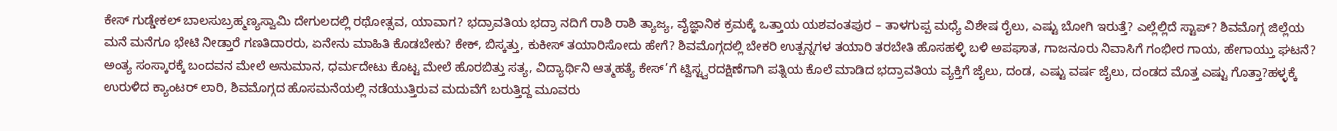ಕೇಸ್ ಗುಡ್ಡೇಕಲ್ ಬಾಲಸುಬ್ರಹ್ಮಣ್ಯಸ್ವಾಮಿ ದೇಗುಲದಲ್ಲಿ ರಥೋತ್ಸವ, ಯಾವಾಗ? ಭದ್ರಾವತಿಯ ಭದ್ರಾ ನದಿಗೆ ರಾಶಿ ರಾಶಿ ತ್ಯಾಜ್ಯ, ವೈಜ್ಞಾನಿಕ ಕ್ರಮಕ್ಕೆ ಒತ್ತಾಯ ಯಶವಂತಪುರ – ತಾಳಗುಪ್ಪ ಮಧ್ಯೆ ವಿಶೇಷ ರೈಲು, ಎಷ್ಟು ಬೋಗಿ ಇರುತ್ತೆ? ಎಲ್ಲೆಲ್ಲಿದೆ ಸ್ಟಾಪ್? ಶಿವಮೊಗ್ಗ ಜಿಲ್ಲೆಯ ಮನೆ ಮನೆಗೂ ಭೇಟಿ ನೀಡ್ತಾರೆ ಗಣತಿದಾರರು, ಏನೇನು ಮಾಹಿತಿ ಕೊಡಬೇಕು? ಕೇಕ್, ಬಿಸ್ಕತ್ತು, ಕುಕೀಸ್ ತಯಾರಿಸೋದು ಹೇಗೆ? ಶಿವಮೊಗ್ಗದಲ್ಲಿ ಬೇಕರಿ ಉತ್ಪನ್ನಗಳ ತಯಾರಿ ತರಬೇತಿ ಹೊಸಹಳ್ಳಿ ಬಳಿ ಅಪಘಾತ, ಗಾಜನೂರು ನಿವಾಸಿಗೆ ಗಂಭೀರ ಗಾಯ, ಹೇಗಾಯ್ತು ಘಟನೆ?
ಅಂತ್ಯ ಸಂಸ್ಕಾರಕ್ಕೆ ಬಂದವನ ಮೇಲೆ ಅನುಮಾನ, ಧರ್ಮದೇಟು ಕೊಟ್ಟ ಮೇಲೆ ಹೊರಬಿತ್ತು ಸತ್ಯ, ವಿದ್ಯಾರ್ಥಿನಿ ಆತ್ಮಹತ್ಯೆ ಕೇಸ್’ಗೆ ಟ್ವಿಸ್ಟ್ವರದಕ್ಷಿಣೆಗಾಗಿ ಪತ್ನಿಯ ಕೊಲೆ ಮಾಡಿದ ಭದ್ರಾವತಿಯ ವ್ಯಕ್ತಿಗೆ ಜೈಲು, ದಂಡ, ಎಷ್ಟು ವರ್ಷ ಜೈಲು, ದಂಡದ ಮೊತ್ತ ಎಷ್ಟು ಗೊತ್ತಾ?ಹಳ್ಳಕ್ಕೆ ಉರುಳಿದ ಕ್ಯಾಂಟರ್ ಲಾರಿ, ಶಿವಮೊಗ್ಗದ ಹೊಸಮನೆಯಲ್ಲಿ ನಡೆಯುತ್ತಿರುವ ಮದುವೆಗೆ ಬರುತ್ತಿದ್ದ ಮೂವರು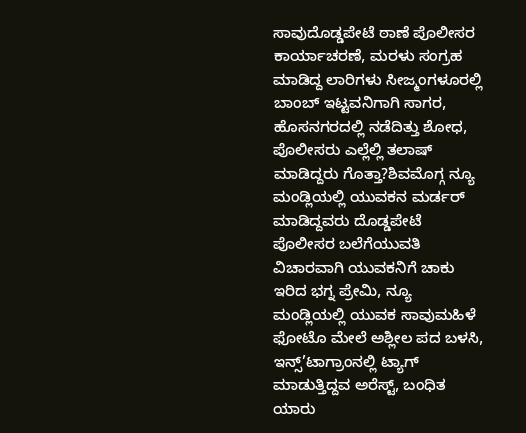ಸಾವುದೊಡ್ಡಪೇಟೆ ಠಾಣೆ ಪೊಲೀಸರ ಕಾರ್ಯಾಚರಣೆ, ಮರಳು ಸಂಗ್ರಹ ಮಾಡಿದ್ದ ಲಾರಿಗಳು ಸೀಜ್ಮಂಗಳೂರಲ್ಲಿ ಬಾಂಬ್ ಇಟ್ಟವನಿಗಾಗಿ ಸಾಗರ, ಹೊಸನಗರದಲ್ಲಿ ನಡೆದಿತ್ತು ಶೋಧ, ಪೊಲೀಸರು ಎಲ್ಲೆಲ್ಲಿ ತಲಾಷ್ ಮಾಡಿದ್ದರು ಗೊತ್ತಾ?ಶಿವಮೊಗ್ಗ ನ್ಯೂ ಮಂಡ್ಲಿಯಲ್ಲಿ ಯುವಕನ ಮರ್ಡರ್ ಮಾಡಿದ್ದವರು ದೊಡ್ಡಪೇಟೆ ಪೊಲೀಸರ ಬಲೆಗೆಯುವತಿ ವಿಚಾರವಾಗಿ ಯುವಕನಿಗೆ ಚಾಕು ಇರಿದ ಭಗ್ನ ಪ್ರೇಮಿ, ನ್ಯೂ ಮಂಡ್ಲಿಯಲ್ಲಿ ಯುವಕ ಸಾವುಮಹಿಳೆ ಫೋಟೊ ಮೇಲೆ ಅಶ್ಲೀಲ ಪದ ಬಳಸಿ, ಇನ್ಸ್’ಟಾಗ್ರಾಂನಲ್ಲಿ ಟ್ಯಾಗ್ ಮಾಡುತ್ತಿದ್ದವ ಅರೆಸ್ಟ್, ಬಂಧಿತ ಯಾರು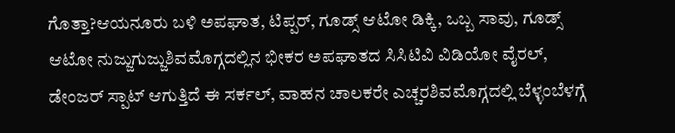ಗೊತ್ತಾ?ಆಯನೂರು ಬಳಿ ಅಪಘಾತ, ಟಿಪ್ಪರ್, ಗೂಡ್ಸ್ ಆಟೋ ಡಿಕ್ಕಿ, ಒಬ್ಬ ಸಾವು, ಗೂಡ್ಸ್ ಆಟೋ ನುಜ್ಜುಗುಜ್ಜುಶಿವಮೊಗ್ಗದಲ್ಲಿನ ಭೀಕರ ಅಪಘಾತದ ಸಿಸಿಟಿವಿ ವಿಡಿಯೋ ವೈರಲ್, ಡೇಂಜರ್ ಸ್ಪಾಟ್ ಆಗುತ್ತಿದೆ ಈ ಸರ್ಕಲ್, ವಾಹನ ಚಾಲಕರೇ ಎಚ್ಚರಶಿವಮೊಗ್ಗದಲ್ಲಿ ಬೆಳ್ಳಂಬೆಳಗ್ಗೆ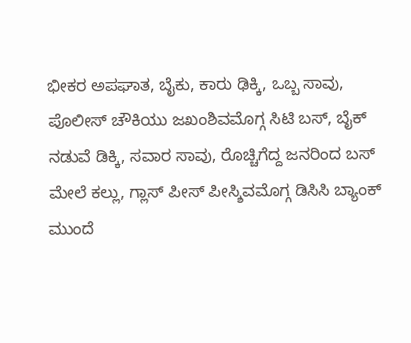ಭೀಕರ ಅಪಘಾತ, ಬೈಕು, ಕಾರು ಢಿಕ್ಕಿ, ಒಬ್ಬ ಸಾವು, ಪೊಲೀಸ್ ಚೌಕಿಯು ಜಖಂಶಿವಮೊಗ್ಗ ಸಿಟಿ ಬಸ್, ಬೈಕ್ ನಡುವೆ ಡಿಕ್ಕಿ, ಸವಾರ ಸಾವು, ರೊಚ್ಚಿಗೆದ್ದ ಜನರಿಂದ ಬಸ್ ಮೇಲೆ ಕಲ್ಲು, ಗ್ಲಾಸ್ ಪೀಸ್ ಪೀಸ್ಶಿವಮೊಗ್ಗ ಡಿಸಿಸಿ ಬ್ಯಾಂಕ್ ಮುಂದೆ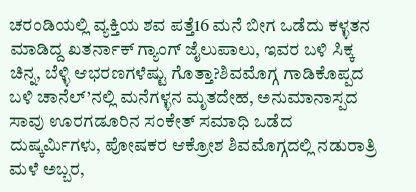ಚರಂಡಿಯಲ್ಲಿ ವ್ಯಕ್ತಿಯ ಶವ ಪತ್ತೆ16 ಮನೆ ಬೀಗ ಒಡೆದು ಕಳ್ಳತನ ಮಾಡಿದ್ದ ಖತರ್ನಾಕ್ ಗ್ಯಾಂಗ್ ಜೈಲುಪಾಲು, ಇವರ ಬಳಿ ಸಿಕ್ಕ ಚಿನ್ನ, ಬೆಳ್ಳಿ ಆಭರಣಗಳೆಷ್ಟು ಗೊತ್ತಾ?ಶಿವಮೊಗ್ಗ ಗಾಡಿಕೊಪ್ಪದ ಬಳಿ ಚಾನೆಲ್’ನಲ್ಲಿ ಮನೆಗಳ್ಳನ ಮೃತದೇಹ, ಅನುಮಾನಾಸ್ಪದ ಸಾವು ಊರಗಡೂರಿನ ಸಂಕೇತ್ ಸಮಾಧಿ ಒಡೆದ ದುಷ್ಕರ್ಮಿಗಳು, ಪೋಷಕರ ಆಕ್ರೋಶ ಶಿವಮೊಗ್ಗದಲ್ಲಿ ನಡುರಾತ್ರಿ ಮಳೆ ಅಬ್ಬರ,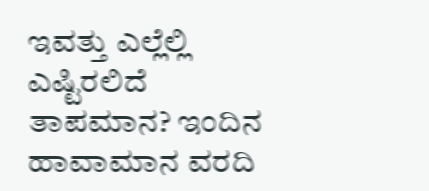ಇವತ್ತು ಎಲ್ಲೆಲ್ಲಿ ಎಷ್ಟಿರಲಿದೆ ತಾಪಮಾನ? ಇಂದಿನ ಹಾವಾಮಾನ ವರದಿ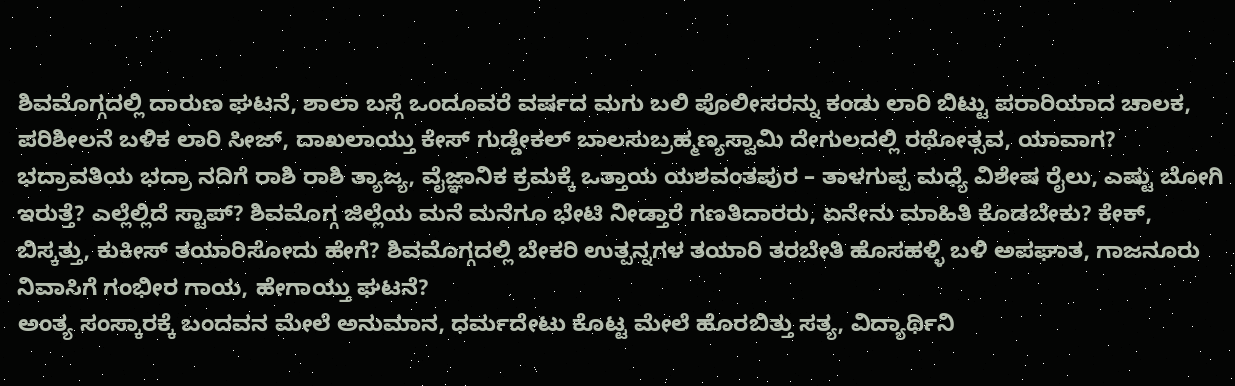ಶಿವಮೊಗ್ಗದಲ್ಲಿ ದಾರುಣ ಘಟನೆ, ಶಾಲಾ ಬಸ್ಗೆ ಒಂದೂವರೆ ವರ್ಷದ ಮಗು ಬಲಿ ಪೊಲೀಸರನ್ನು ಕಂಡು ಲಾರಿ ಬಿಟ್ಟು ಪರಾರಿಯಾದ ಚಾಲಕ, ಪರಿಶೀಲನೆ ಬಳಿಕ ಲಾರಿ ಸೀಜ್, ದಾಖಲಾಯ್ತು ಕೇಸ್ ಗುಡ್ಡೇಕಲ್ ಬಾಲಸುಬ್ರಹ್ಮಣ್ಯಸ್ವಾಮಿ ದೇಗುಲದಲ್ಲಿ ರಥೋತ್ಸವ, ಯಾವಾಗ? ಭದ್ರಾವತಿಯ ಭದ್ರಾ ನದಿಗೆ ರಾಶಿ ರಾಶಿ ತ್ಯಾಜ್ಯ, ವೈಜ್ಞಾನಿಕ ಕ್ರಮಕ್ಕೆ ಒತ್ತಾಯ ಯಶವಂತಪುರ – ತಾಳಗುಪ್ಪ ಮಧ್ಯೆ ವಿಶೇಷ ರೈಲು, ಎಷ್ಟು ಬೋಗಿ ಇರುತ್ತೆ? ಎಲ್ಲೆಲ್ಲಿದೆ ಸ್ಟಾಪ್? ಶಿವಮೊಗ್ಗ ಜಿಲ್ಲೆಯ ಮನೆ ಮನೆಗೂ ಭೇಟಿ ನೀಡ್ತಾರೆ ಗಣತಿದಾರರು, ಏನೇನು ಮಾಹಿತಿ ಕೊಡಬೇಕು? ಕೇಕ್, ಬಿಸ್ಕತ್ತು, ಕುಕೀಸ್ ತಯಾರಿಸೋದು ಹೇಗೆ? ಶಿವಮೊಗ್ಗದಲ್ಲಿ ಬೇಕರಿ ಉತ್ಪನ್ನಗಳ ತಯಾರಿ ತರಬೇತಿ ಹೊಸಹಳ್ಳಿ ಬಳಿ ಅಪಘಾತ, ಗಾಜನೂರು ನಿವಾಸಿಗೆ ಗಂಭೀರ ಗಾಯ, ಹೇಗಾಯ್ತು ಘಟನೆ?
ಅಂತ್ಯ ಸಂಸ್ಕಾರಕ್ಕೆ ಬಂದವನ ಮೇಲೆ ಅನುಮಾನ, ಧರ್ಮದೇಟು ಕೊಟ್ಟ ಮೇಲೆ ಹೊರಬಿತ್ತು ಸತ್ಯ, ವಿದ್ಯಾರ್ಥಿನಿ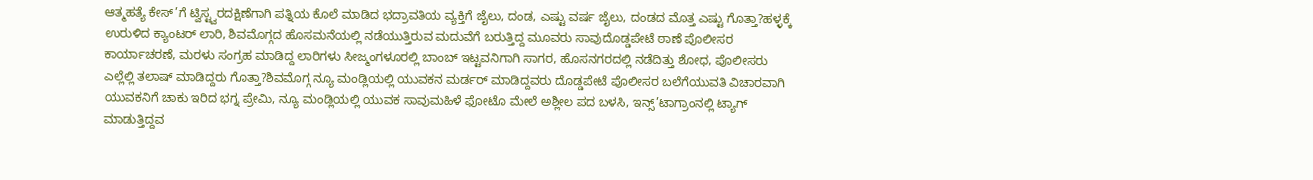ಆತ್ಮಹತ್ಯೆ ಕೇಸ್’ಗೆ ಟ್ವಿಸ್ಟ್ವರದಕ್ಷಿಣೆಗಾಗಿ ಪತ್ನಿಯ ಕೊಲೆ ಮಾಡಿದ ಭದ್ರಾವತಿಯ ವ್ಯಕ್ತಿಗೆ ಜೈಲು, ದಂಡ, ಎಷ್ಟು ವರ್ಷ ಜೈಲು, ದಂಡದ ಮೊತ್ತ ಎಷ್ಟು ಗೊತ್ತಾ?ಹಳ್ಳಕ್ಕೆ ಉರುಳಿದ ಕ್ಯಾಂಟರ್ ಲಾರಿ, ಶಿವಮೊಗ್ಗದ ಹೊಸಮನೆಯಲ್ಲಿ ನಡೆಯುತ್ತಿರುವ ಮದುವೆಗೆ ಬರುತ್ತಿದ್ದ ಮೂವರು ಸಾವುದೊಡ್ಡಪೇಟೆ ಠಾಣೆ ಪೊಲೀಸರ ಕಾರ್ಯಾಚರಣೆ, ಮರಳು ಸಂಗ್ರಹ ಮಾಡಿದ್ದ ಲಾರಿಗಳು ಸೀಜ್ಮಂಗಳೂರಲ್ಲಿ ಬಾಂಬ್ ಇಟ್ಟವನಿಗಾಗಿ ಸಾಗರ, ಹೊಸನಗರದಲ್ಲಿ ನಡೆದಿತ್ತು ಶೋಧ, ಪೊಲೀಸರು ಎಲ್ಲೆಲ್ಲಿ ತಲಾಷ್ ಮಾಡಿದ್ದರು ಗೊತ್ತಾ?ಶಿವಮೊಗ್ಗ ನ್ಯೂ ಮಂಡ್ಲಿಯಲ್ಲಿ ಯುವಕನ ಮರ್ಡರ್ ಮಾಡಿದ್ದವರು ದೊಡ್ಡಪೇಟೆ ಪೊಲೀಸರ ಬಲೆಗೆಯುವತಿ ವಿಚಾರವಾಗಿ ಯುವಕನಿಗೆ ಚಾಕು ಇರಿದ ಭಗ್ನ ಪ್ರೇಮಿ, ನ್ಯೂ ಮಂಡ್ಲಿಯಲ್ಲಿ ಯುವಕ ಸಾವುಮಹಿಳೆ ಫೋಟೊ ಮೇಲೆ ಅಶ್ಲೀಲ ಪದ ಬಳಸಿ, ಇನ್ಸ್’ಟಾಗ್ರಾಂನಲ್ಲಿ ಟ್ಯಾಗ್ ಮಾಡುತ್ತಿದ್ದವ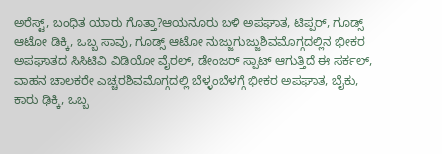ಅರೆಸ್ಟ್, ಬಂಧಿತ ಯಾರು ಗೊತ್ತಾ?ಆಯನೂರು ಬಳಿ ಅಪಘಾತ, ಟಿಪ್ಪರ್, ಗೂಡ್ಸ್ ಆಟೋ ಡಿಕ್ಕಿ, ಒಬ್ಬ ಸಾವು, ಗೂಡ್ಸ್ ಆಟೋ ನುಜ್ಜುಗುಜ್ಜುಶಿವಮೊಗ್ಗದಲ್ಲಿನ ಭೀಕರ ಅಪಘಾತದ ಸಿಸಿಟಿವಿ ವಿಡಿಯೋ ವೈರಲ್, ಡೇಂಜರ್ ಸ್ಪಾಟ್ ಆಗುತ್ತಿದೆ ಈ ಸರ್ಕಲ್, ವಾಹನ ಚಾಲಕರೇ ಎಚ್ಚರಶಿವಮೊಗ್ಗದಲ್ಲಿ ಬೆಳ್ಳಂಬೆಳಗ್ಗೆ ಭೀಕರ ಅಪಘಾತ, ಬೈಕು, ಕಾರು ಢಿಕ್ಕಿ, ಒಬ್ಬ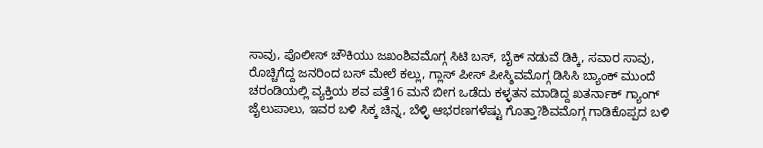ಸಾವು, ಪೊಲೀಸ್ ಚೌಕಿಯು ಜಖಂಶಿವಮೊಗ್ಗ ಸಿಟಿ ಬಸ್, ಬೈಕ್ ನಡುವೆ ಡಿಕ್ಕಿ, ಸವಾರ ಸಾವು, ರೊಚ್ಚಿಗೆದ್ದ ಜನರಿಂದ ಬಸ್ ಮೇಲೆ ಕಲ್ಲು, ಗ್ಲಾಸ್ ಪೀಸ್ ಪೀಸ್ಶಿವಮೊಗ್ಗ ಡಿಸಿಸಿ ಬ್ಯಾಂಕ್ ಮುಂದೆ ಚರಂಡಿಯಲ್ಲಿ ವ್ಯಕ್ತಿಯ ಶವ ಪತ್ತೆ16 ಮನೆ ಬೀಗ ಒಡೆದು ಕಳ್ಳತನ ಮಾಡಿದ್ದ ಖತರ್ನಾಕ್ ಗ್ಯಾಂಗ್ ಜೈಲುಪಾಲು, ಇವರ ಬಳಿ ಸಿಕ್ಕ ಚಿನ್ನ, ಬೆಳ್ಳಿ ಆಭರಣಗಳೆಷ್ಟು ಗೊತ್ತಾ?ಶಿವಮೊಗ್ಗ ಗಾಡಿಕೊಪ್ಪದ ಬಳಿ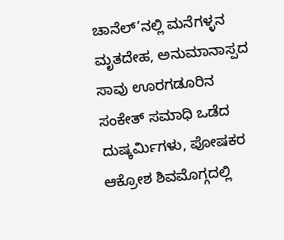ಚಾನೆಲ್’ನಲ್ಲಿ ಮನೆಗಳ್ಳನ ಮೃತದೇಹ, ಅನುಮಾನಾಸ್ಪದ ಸಾವು ಊರಗಡೂರಿನ ಸಂಕೇತ್ ಸಮಾಧಿ ಒಡೆದ ದುಷ್ಕರ್ಮಿಗಳು, ಪೋಷಕರ ಆಕ್ರೋಶ ಶಿವಮೊಗ್ಗದಲ್ಲಿ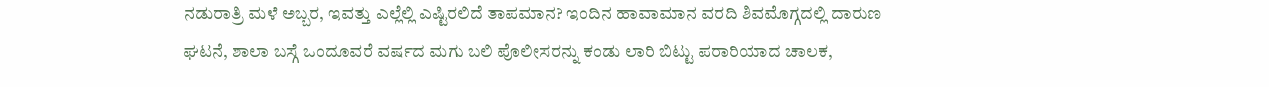ನಡುರಾತ್ರಿ ಮಳೆ ಅಬ್ಬರ, ಇವತ್ತು ಎಲ್ಲೆಲ್ಲಿ ಎಷ್ಟಿರಲಿದೆ ತಾಪಮಾನ? ಇಂದಿನ ಹಾವಾಮಾನ ವರದಿ ಶಿವಮೊಗ್ಗದಲ್ಲಿ ದಾರುಣ ಘಟನೆ, ಶಾಲಾ ಬಸ್ಗೆ ಒಂದೂವರೆ ವರ್ಷದ ಮಗು ಬಲಿ ಪೊಲೀಸರನ್ನು ಕಂಡು ಲಾರಿ ಬಿಟ್ಟು ಪರಾರಿಯಾದ ಚಾಲಕ,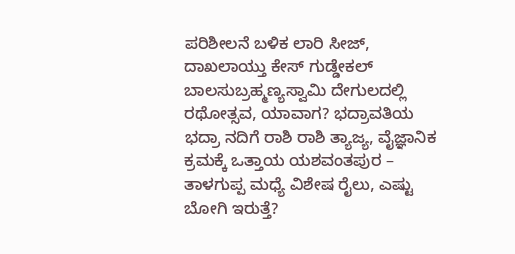ಪರಿಶೀಲನೆ ಬಳಿಕ ಲಾರಿ ಸೀಜ್, ದಾಖಲಾಯ್ತು ಕೇಸ್ ಗುಡ್ಡೇಕಲ್ ಬಾಲಸುಬ್ರಹ್ಮಣ್ಯಸ್ವಾಮಿ ದೇಗುಲದಲ್ಲಿ ರಥೋತ್ಸವ, ಯಾವಾಗ? ಭದ್ರಾವತಿಯ ಭದ್ರಾ ನದಿಗೆ ರಾಶಿ ರಾಶಿ ತ್ಯಾಜ್ಯ, ವೈಜ್ಞಾನಿಕ ಕ್ರಮಕ್ಕೆ ಒತ್ತಾಯ ಯಶವಂತಪುರ – ತಾಳಗುಪ್ಪ ಮಧ್ಯೆ ವಿಶೇಷ ರೈಲು, ಎಷ್ಟು ಬೋಗಿ ಇರುತ್ತೆ?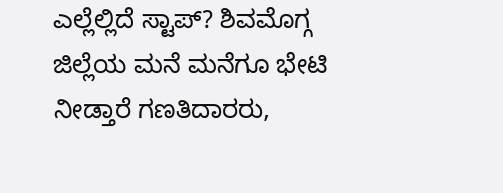ಎಲ್ಲೆಲ್ಲಿದೆ ಸ್ಟಾಪ್? ಶಿವಮೊಗ್ಗ ಜಿಲ್ಲೆಯ ಮನೆ ಮನೆಗೂ ಭೇಟಿ ನೀಡ್ತಾರೆ ಗಣತಿದಾರರು,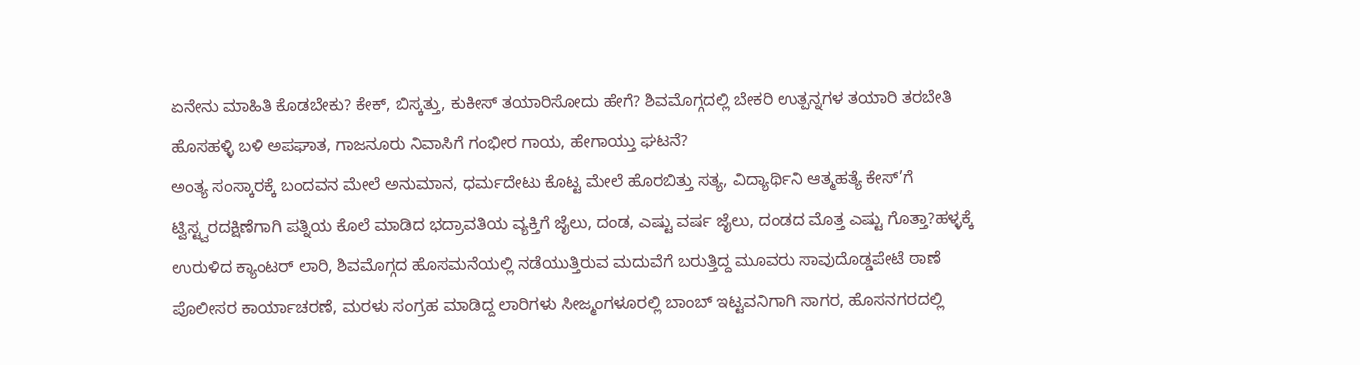ಏನೇನು ಮಾಹಿತಿ ಕೊಡಬೇಕು? ಕೇಕ್, ಬಿಸ್ಕತ್ತು, ಕುಕೀಸ್ ತಯಾರಿಸೋದು ಹೇಗೆ? ಶಿವಮೊಗ್ಗದಲ್ಲಿ ಬೇಕರಿ ಉತ್ಪನ್ನಗಳ ತಯಾರಿ ತರಬೇತಿ ಹೊಸಹಳ್ಳಿ ಬಳಿ ಅಪಘಾತ, ಗಾಜನೂರು ನಿವಾಸಿಗೆ ಗಂಭೀರ ಗಾಯ, ಹೇಗಾಯ್ತು ಘಟನೆ?
ಅಂತ್ಯ ಸಂಸ್ಕಾರಕ್ಕೆ ಬಂದವನ ಮೇಲೆ ಅನುಮಾನ, ಧರ್ಮದೇಟು ಕೊಟ್ಟ ಮೇಲೆ ಹೊರಬಿತ್ತು ಸತ್ಯ, ವಿದ್ಯಾರ್ಥಿನಿ ಆತ್ಮಹತ್ಯೆ ಕೇಸ್’ಗೆ ಟ್ವಿಸ್ಟ್ವರದಕ್ಷಿಣೆಗಾಗಿ ಪತ್ನಿಯ ಕೊಲೆ ಮಾಡಿದ ಭದ್ರಾವತಿಯ ವ್ಯಕ್ತಿಗೆ ಜೈಲು, ದಂಡ, ಎಷ್ಟು ವರ್ಷ ಜೈಲು, ದಂಡದ ಮೊತ್ತ ಎಷ್ಟು ಗೊತ್ತಾ?ಹಳ್ಳಕ್ಕೆ ಉರುಳಿದ ಕ್ಯಾಂಟರ್ ಲಾರಿ, ಶಿವಮೊಗ್ಗದ ಹೊಸಮನೆಯಲ್ಲಿ ನಡೆಯುತ್ತಿರುವ ಮದುವೆಗೆ ಬರುತ್ತಿದ್ದ ಮೂವರು ಸಾವುದೊಡ್ಡಪೇಟೆ ಠಾಣೆ ಪೊಲೀಸರ ಕಾರ್ಯಾಚರಣೆ, ಮರಳು ಸಂಗ್ರಹ ಮಾಡಿದ್ದ ಲಾರಿಗಳು ಸೀಜ್ಮಂಗಳೂರಲ್ಲಿ ಬಾಂಬ್ ಇಟ್ಟವನಿಗಾಗಿ ಸಾಗರ, ಹೊಸನಗರದಲ್ಲಿ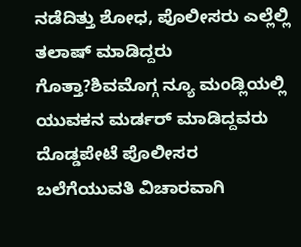ನಡೆದಿತ್ತು ಶೋಧ, ಪೊಲೀಸರು ಎಲ್ಲೆಲ್ಲಿ ತಲಾಷ್ ಮಾಡಿದ್ದರು ಗೊತ್ತಾ?ಶಿವಮೊಗ್ಗ ನ್ಯೂ ಮಂಡ್ಲಿಯಲ್ಲಿ ಯುವಕನ ಮರ್ಡರ್ ಮಾಡಿದ್ದವರು ದೊಡ್ಡಪೇಟೆ ಪೊಲೀಸರ ಬಲೆಗೆಯುವತಿ ವಿಚಾರವಾಗಿ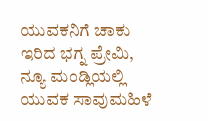ಯುವಕನಿಗೆ ಚಾಕು ಇರಿದ ಭಗ್ನ ಪ್ರೇಮಿ, ನ್ಯೂ ಮಂಡ್ಲಿಯಲ್ಲಿ ಯುವಕ ಸಾವುಮಹಿಳೆ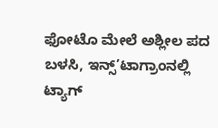ಫೋಟೊ ಮೇಲೆ ಅಶ್ಲೀಲ ಪದ ಬಳಸಿ, ಇನ್ಸ್’ಟಾಗ್ರಾಂನಲ್ಲಿ ಟ್ಯಾಗ್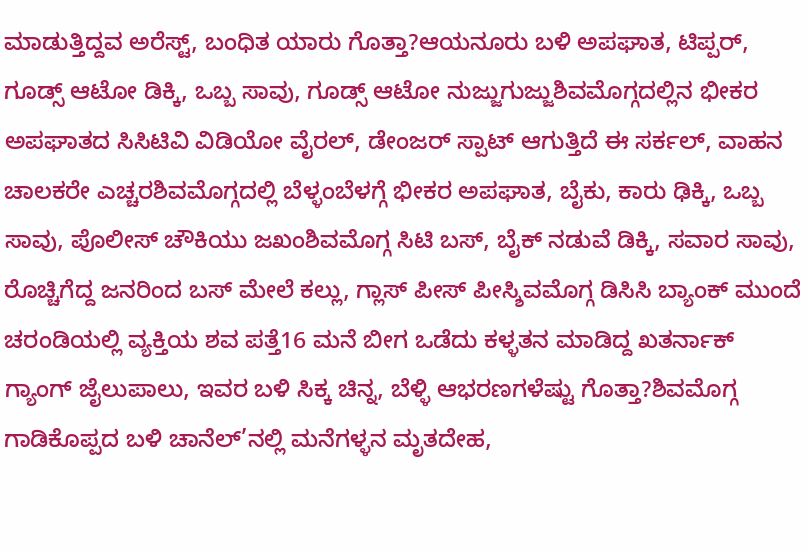ಮಾಡುತ್ತಿದ್ದವ ಅರೆಸ್ಟ್, ಬಂಧಿತ ಯಾರು ಗೊತ್ತಾ?ಆಯನೂರು ಬಳಿ ಅಪಘಾತ, ಟಿಪ್ಪರ್, ಗೂಡ್ಸ್ ಆಟೋ ಡಿಕ್ಕಿ, ಒಬ್ಬ ಸಾವು, ಗೂಡ್ಸ್ ಆಟೋ ನುಜ್ಜುಗುಜ್ಜುಶಿವಮೊಗ್ಗದಲ್ಲಿನ ಭೀಕರ ಅಪಘಾತದ ಸಿಸಿಟಿವಿ ವಿಡಿಯೋ ವೈರಲ್, ಡೇಂಜರ್ ಸ್ಪಾಟ್ ಆಗುತ್ತಿದೆ ಈ ಸರ್ಕಲ್, ವಾಹನ ಚಾಲಕರೇ ಎಚ್ಚರಶಿವಮೊಗ್ಗದಲ್ಲಿ ಬೆಳ್ಳಂಬೆಳಗ್ಗೆ ಭೀಕರ ಅಪಘಾತ, ಬೈಕು, ಕಾರು ಢಿಕ್ಕಿ, ಒಬ್ಬ ಸಾವು, ಪೊಲೀಸ್ ಚೌಕಿಯು ಜಖಂಶಿವಮೊಗ್ಗ ಸಿಟಿ ಬಸ್, ಬೈಕ್ ನಡುವೆ ಡಿಕ್ಕಿ, ಸವಾರ ಸಾವು, ರೊಚ್ಚಿಗೆದ್ದ ಜನರಿಂದ ಬಸ್ ಮೇಲೆ ಕಲ್ಲು, ಗ್ಲಾಸ್ ಪೀಸ್ ಪೀಸ್ಶಿವಮೊಗ್ಗ ಡಿಸಿಸಿ ಬ್ಯಾಂಕ್ ಮುಂದೆ ಚರಂಡಿಯಲ್ಲಿ ವ್ಯಕ್ತಿಯ ಶವ ಪತ್ತೆ16 ಮನೆ ಬೀಗ ಒಡೆದು ಕಳ್ಳತನ ಮಾಡಿದ್ದ ಖತರ್ನಾಕ್ ಗ್ಯಾಂಗ್ ಜೈಲುಪಾಲು, ಇವರ ಬಳಿ ಸಿಕ್ಕ ಚಿನ್ನ, ಬೆಳ್ಳಿ ಆಭರಣಗಳೆಷ್ಟು ಗೊತ್ತಾ?ಶಿವಮೊಗ್ಗ ಗಾಡಿಕೊಪ್ಪದ ಬಳಿ ಚಾನೆಲ್’ನಲ್ಲಿ ಮನೆಗಳ್ಳನ ಮೃತದೇಹ,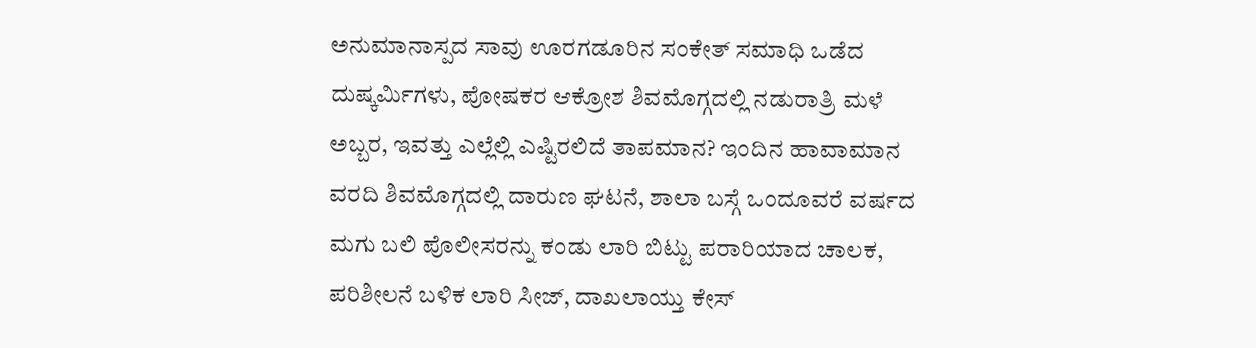ಅನುಮಾನಾಸ್ಪದ ಸಾವು ಊರಗಡೂರಿನ ಸಂಕೇತ್ ಸಮಾಧಿ ಒಡೆದ ದುಷ್ಕರ್ಮಿಗಳು, ಪೋಷಕರ ಆಕ್ರೋಶ ಶಿವಮೊಗ್ಗದಲ್ಲಿ ನಡುರಾತ್ರಿ ಮಳೆ ಅಬ್ಬರ, ಇವತ್ತು ಎಲ್ಲೆಲ್ಲಿ ಎಷ್ಟಿರಲಿದೆ ತಾಪಮಾನ? ಇಂದಿನ ಹಾವಾಮಾನ ವರದಿ ಶಿವಮೊಗ್ಗದಲ್ಲಿ ದಾರುಣ ಘಟನೆ, ಶಾಲಾ ಬಸ್ಗೆ ಒಂದೂವರೆ ವರ್ಷದ ಮಗು ಬಲಿ ಪೊಲೀಸರನ್ನು ಕಂಡು ಲಾರಿ ಬಿಟ್ಟು ಪರಾರಿಯಾದ ಚಾಲಕ, ಪರಿಶೀಲನೆ ಬಳಿಕ ಲಾರಿ ಸೀಜ್, ದಾಖಲಾಯ್ತು ಕೇಸ್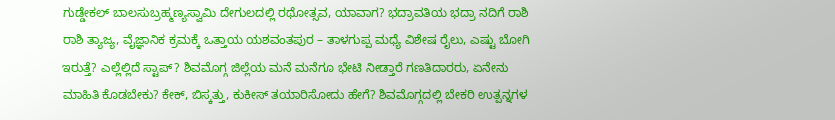ಗುಡ್ಡೇಕಲ್ ಬಾಲಸುಬ್ರಹ್ಮಣ್ಯಸ್ವಾಮಿ ದೇಗುಲದಲ್ಲಿ ರಥೋತ್ಸವ, ಯಾವಾಗ? ಭದ್ರಾವತಿಯ ಭದ್ರಾ ನದಿಗೆ ರಾಶಿ ರಾಶಿ ತ್ಯಾಜ್ಯ, ವೈಜ್ಞಾನಿಕ ಕ್ರಮಕ್ಕೆ ಒತ್ತಾಯ ಯಶವಂತಪುರ – ತಾಳಗುಪ್ಪ ಮಧ್ಯೆ ವಿಶೇಷ ರೈಲು, ಎಷ್ಟು ಬೋಗಿ ಇರುತ್ತೆ? ಎಲ್ಲೆಲ್ಲಿದೆ ಸ್ಟಾಪ್? ಶಿವಮೊಗ್ಗ ಜಿಲ್ಲೆಯ ಮನೆ ಮನೆಗೂ ಭೇಟಿ ನೀಡ್ತಾರೆ ಗಣತಿದಾರರು, ಏನೇನು ಮಾಹಿತಿ ಕೊಡಬೇಕು? ಕೇಕ್, ಬಿಸ್ಕತ್ತು, ಕುಕೀಸ್ ತಯಾರಿಸೋದು ಹೇಗೆ? ಶಿವಮೊಗ್ಗದಲ್ಲಿ ಬೇಕರಿ ಉತ್ಪನ್ನಗಳ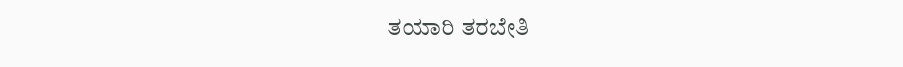ತಯಾರಿ ತರಬೇತಿ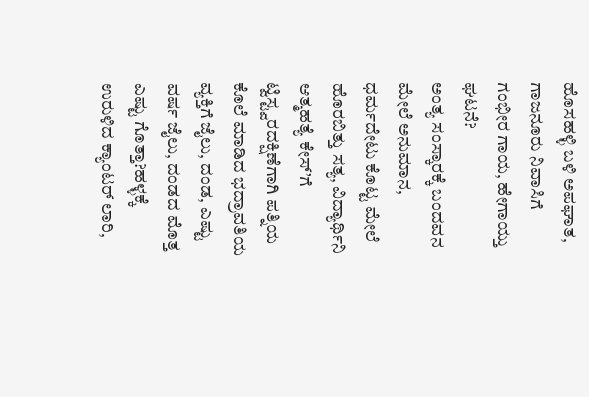ಹೊಸಹಳ್ಳಿ ಬಳಿ ಅಪಘಾತ, ಗಾಜನೂರು ನಿವಾಸಿಗೆ ಗಂಭೀರ ಗಾಯ, ಹೇಗಾಯ್ತು ಘಟನೆ?
ಅಂತ್ಯ ಸಂಸ್ಕಾರಕ್ಕೆ ಬಂದವನ ಮೇಲೆ ಅನುಮಾನ, ಧರ್ಮದೇಟು ಕೊಟ್ಟ ಮೇಲೆ ಹೊರಬಿತ್ತು ಸತ್ಯ, ವಿದ್ಯಾರ್ಥಿನಿ ಆತ್ಮಹತ್ಯೆ ಕೇಸ್’ಗೆ ಟ್ವಿಸ್ಟ್ವರದಕ್ಷಿಣೆಗಾಗಿ ಪತ್ನಿಯ ಕೊಲೆ ಮಾಡಿದ ಭದ್ರಾವತಿಯ ವ್ಯಕ್ತಿಗೆ ಜೈಲು, ದಂಡ, ಎಷ್ಟು ವರ್ಷ ಜೈಲು, ದಂಡದ ಮೊತ್ತ ಎಷ್ಟು ಗೊತ್ತಾ?ಹಳ್ಳಕ್ಕೆ ಉರುಳಿದ ಕ್ಯಾಂಟರ್ ಲಾರಿ,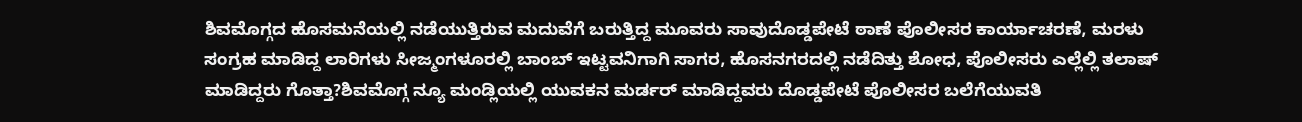ಶಿವಮೊಗ್ಗದ ಹೊಸಮನೆಯಲ್ಲಿ ನಡೆಯುತ್ತಿರುವ ಮದುವೆಗೆ ಬರುತ್ತಿದ್ದ ಮೂವರು ಸಾವುದೊಡ್ಡಪೇಟೆ ಠಾಣೆ ಪೊಲೀಸರ ಕಾರ್ಯಾಚರಣೆ, ಮರಳು ಸಂಗ್ರಹ ಮಾಡಿದ್ದ ಲಾರಿಗಳು ಸೀಜ್ಮಂಗಳೂರಲ್ಲಿ ಬಾಂಬ್ ಇಟ್ಟವನಿಗಾಗಿ ಸಾಗರ, ಹೊಸನಗರದಲ್ಲಿ ನಡೆದಿತ್ತು ಶೋಧ, ಪೊಲೀಸರು ಎಲ್ಲೆಲ್ಲಿ ತಲಾಷ್ ಮಾಡಿದ್ದರು ಗೊತ್ತಾ?ಶಿವಮೊಗ್ಗ ನ್ಯೂ ಮಂಡ್ಲಿಯಲ್ಲಿ ಯುವಕನ ಮರ್ಡರ್ ಮಾಡಿದ್ದವರು ದೊಡ್ಡಪೇಟೆ ಪೊಲೀಸರ ಬಲೆಗೆಯುವತಿ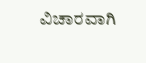ವಿಚಾರವಾಗಿ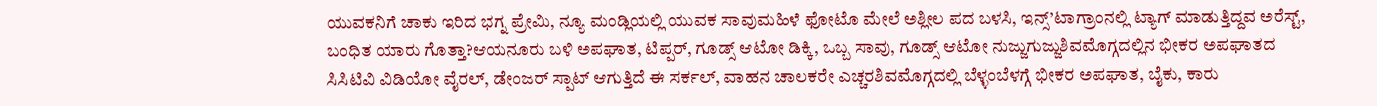ಯುವಕನಿಗೆ ಚಾಕು ಇರಿದ ಭಗ್ನ ಪ್ರೇಮಿ, ನ್ಯೂ ಮಂಡ್ಲಿಯಲ್ಲಿ ಯುವಕ ಸಾವುಮಹಿಳೆ ಫೋಟೊ ಮೇಲೆ ಅಶ್ಲೀಲ ಪದ ಬಳಸಿ, ಇನ್ಸ್’ಟಾಗ್ರಾಂನಲ್ಲಿ ಟ್ಯಾಗ್ ಮಾಡುತ್ತಿದ್ದವ ಅರೆಸ್ಟ್, ಬಂಧಿತ ಯಾರು ಗೊತ್ತಾ?ಆಯನೂರು ಬಳಿ ಅಪಘಾತ, ಟಿಪ್ಪರ್, ಗೂಡ್ಸ್ ಆಟೋ ಡಿಕ್ಕಿ, ಒಬ್ಬ ಸಾವು, ಗೂಡ್ಸ್ ಆಟೋ ನುಜ್ಜುಗುಜ್ಜುಶಿವಮೊಗ್ಗದಲ್ಲಿನ ಭೀಕರ ಅಪಘಾತದ ಸಿಸಿಟಿವಿ ವಿಡಿಯೋ ವೈರಲ್, ಡೇಂಜರ್ ಸ್ಪಾಟ್ ಆಗುತ್ತಿದೆ ಈ ಸರ್ಕಲ್, ವಾಹನ ಚಾಲಕರೇ ಎಚ್ಚರಶಿವಮೊಗ್ಗದಲ್ಲಿ ಬೆಳ್ಳಂಬೆಳಗ್ಗೆ ಭೀಕರ ಅಪಘಾತ, ಬೈಕು, ಕಾರು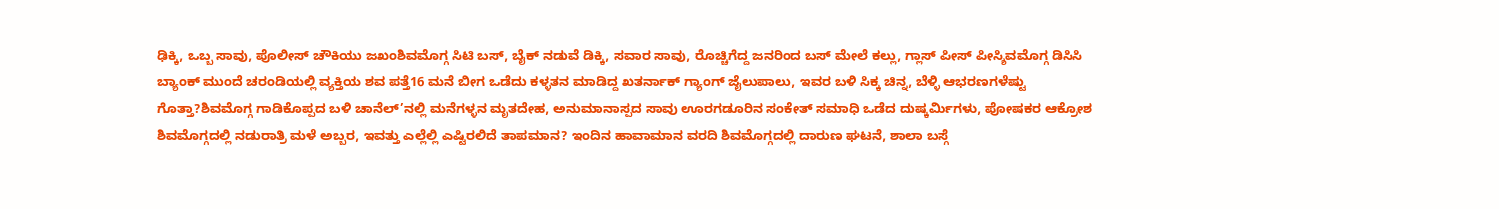ಢಿಕ್ಕಿ, ಒಬ್ಬ ಸಾವು, ಪೊಲೀಸ್ ಚೌಕಿಯು ಜಖಂಶಿವಮೊಗ್ಗ ಸಿಟಿ ಬಸ್, ಬೈಕ್ ನಡುವೆ ಡಿಕ್ಕಿ, ಸವಾರ ಸಾವು, ರೊಚ್ಚಿಗೆದ್ದ ಜನರಿಂದ ಬಸ್ ಮೇಲೆ ಕಲ್ಲು, ಗ್ಲಾಸ್ ಪೀಸ್ ಪೀಸ್ಶಿವಮೊಗ್ಗ ಡಿಸಿಸಿ ಬ್ಯಾಂಕ್ ಮುಂದೆ ಚರಂಡಿಯಲ್ಲಿ ವ್ಯಕ್ತಿಯ ಶವ ಪತ್ತೆ16 ಮನೆ ಬೀಗ ಒಡೆದು ಕಳ್ಳತನ ಮಾಡಿದ್ದ ಖತರ್ನಾಕ್ ಗ್ಯಾಂಗ್ ಜೈಲುಪಾಲು, ಇವರ ಬಳಿ ಸಿಕ್ಕ ಚಿನ್ನ, ಬೆಳ್ಳಿ ಆಭರಣಗಳೆಷ್ಟು ಗೊತ್ತಾ?ಶಿವಮೊಗ್ಗ ಗಾಡಿಕೊಪ್ಪದ ಬಳಿ ಚಾನೆಲ್’ನಲ್ಲಿ ಮನೆಗಳ್ಳನ ಮೃತದೇಹ, ಅನುಮಾನಾಸ್ಪದ ಸಾವು ಊರಗಡೂರಿನ ಸಂಕೇತ್ ಸಮಾಧಿ ಒಡೆದ ದುಷ್ಕರ್ಮಿಗಳು, ಪೋಷಕರ ಆಕ್ರೋಶ ಶಿವಮೊಗ್ಗದಲ್ಲಿ ನಡುರಾತ್ರಿ ಮಳೆ ಅಬ್ಬರ, ಇವತ್ತು ಎಲ್ಲೆಲ್ಲಿ ಎಷ್ಟಿರಲಿದೆ ತಾಪಮಾನ? ಇಂದಿನ ಹಾವಾಮಾನ ವರದಿ ಶಿವಮೊಗ್ಗದಲ್ಲಿ ದಾರುಣ ಘಟನೆ, ಶಾಲಾ ಬಸ್ಗೆ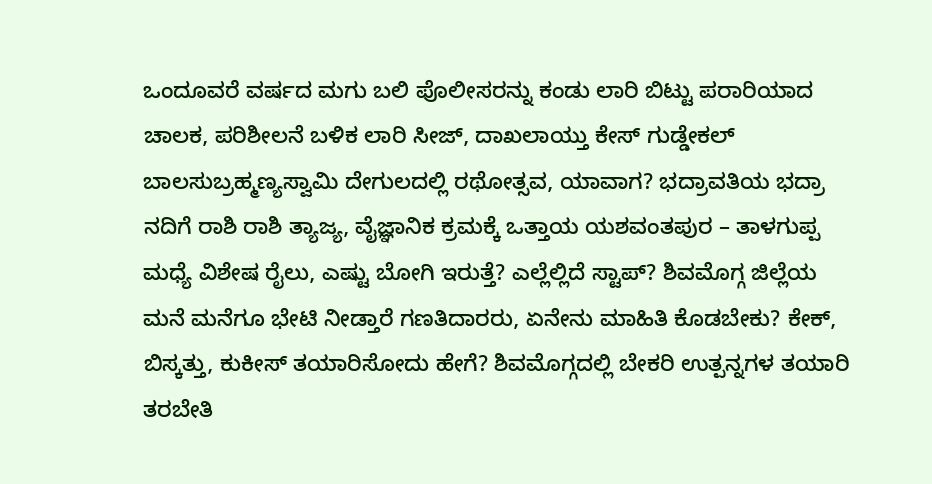ಒಂದೂವರೆ ವರ್ಷದ ಮಗು ಬಲಿ ಪೊಲೀಸರನ್ನು ಕಂಡು ಲಾರಿ ಬಿಟ್ಟು ಪರಾರಿಯಾದ ಚಾಲಕ, ಪರಿಶೀಲನೆ ಬಳಿಕ ಲಾರಿ ಸೀಜ್, ದಾಖಲಾಯ್ತು ಕೇಸ್ ಗುಡ್ಡೇಕಲ್ ಬಾಲಸುಬ್ರಹ್ಮಣ್ಯಸ್ವಾಮಿ ದೇಗುಲದಲ್ಲಿ ರಥೋತ್ಸವ, ಯಾವಾಗ? ಭದ್ರಾವತಿಯ ಭದ್ರಾ ನದಿಗೆ ರಾಶಿ ರಾಶಿ ತ್ಯಾಜ್ಯ, ವೈಜ್ಞಾನಿಕ ಕ್ರಮಕ್ಕೆ ಒತ್ತಾಯ ಯಶವಂತಪುರ – ತಾಳಗುಪ್ಪ ಮಧ್ಯೆ ವಿಶೇಷ ರೈಲು, ಎಷ್ಟು ಬೋಗಿ ಇರುತ್ತೆ? ಎಲ್ಲೆಲ್ಲಿದೆ ಸ್ಟಾಪ್? ಶಿವಮೊಗ್ಗ ಜಿಲ್ಲೆಯ ಮನೆ ಮನೆಗೂ ಭೇಟಿ ನೀಡ್ತಾರೆ ಗಣತಿದಾರರು, ಏನೇನು ಮಾಹಿತಿ ಕೊಡಬೇಕು? ಕೇಕ್, ಬಿಸ್ಕತ್ತು, ಕುಕೀಸ್ ತಯಾರಿಸೋದು ಹೇಗೆ? ಶಿವಮೊಗ್ಗದಲ್ಲಿ ಬೇಕರಿ ಉತ್ಪನ್ನಗಳ ತಯಾರಿ ತರಬೇತಿ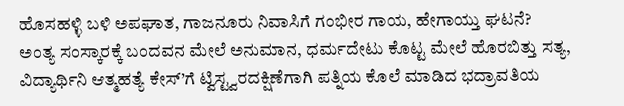ಹೊಸಹಳ್ಳಿ ಬಳಿ ಅಪಘಾತ, ಗಾಜನೂರು ನಿವಾಸಿಗೆ ಗಂಭೀರ ಗಾಯ, ಹೇಗಾಯ್ತು ಘಟನೆ?
ಅಂತ್ಯ ಸಂಸ್ಕಾರಕ್ಕೆ ಬಂದವನ ಮೇಲೆ ಅನುಮಾನ, ಧರ್ಮದೇಟು ಕೊಟ್ಟ ಮೇಲೆ ಹೊರಬಿತ್ತು ಸತ್ಯ, ವಿದ್ಯಾರ್ಥಿನಿ ಆತ್ಮಹತ್ಯೆ ಕೇಸ್’ಗೆ ಟ್ವಿಸ್ಟ್ವರದಕ್ಷಿಣೆಗಾಗಿ ಪತ್ನಿಯ ಕೊಲೆ ಮಾಡಿದ ಭದ್ರಾವತಿಯ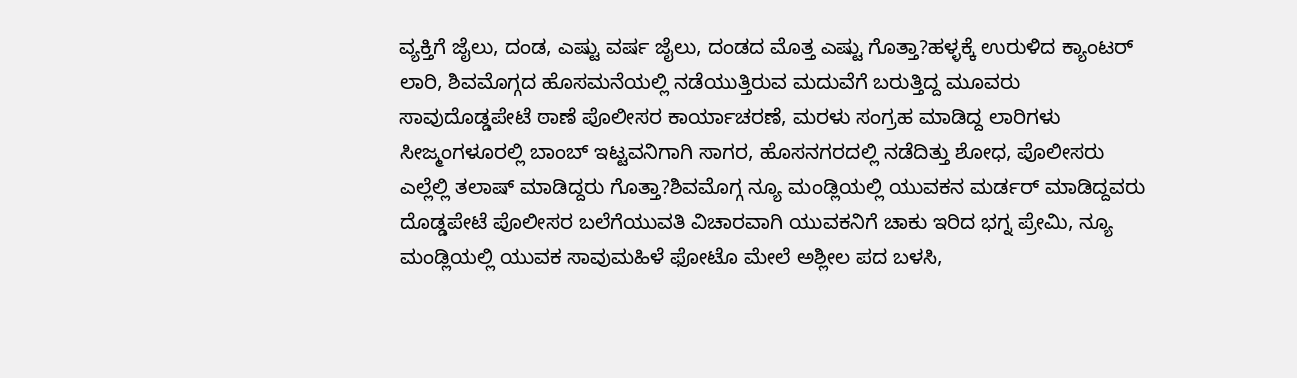ವ್ಯಕ್ತಿಗೆ ಜೈಲು, ದಂಡ, ಎಷ್ಟು ವರ್ಷ ಜೈಲು, ದಂಡದ ಮೊತ್ತ ಎಷ್ಟು ಗೊತ್ತಾ?ಹಳ್ಳಕ್ಕೆ ಉರುಳಿದ ಕ್ಯಾಂಟರ್ ಲಾರಿ, ಶಿವಮೊಗ್ಗದ ಹೊಸಮನೆಯಲ್ಲಿ ನಡೆಯುತ್ತಿರುವ ಮದುವೆಗೆ ಬರುತ್ತಿದ್ದ ಮೂವರು ಸಾವುದೊಡ್ಡಪೇಟೆ ಠಾಣೆ ಪೊಲೀಸರ ಕಾರ್ಯಾಚರಣೆ, ಮರಳು ಸಂಗ್ರಹ ಮಾಡಿದ್ದ ಲಾರಿಗಳು ಸೀಜ್ಮಂಗಳೂರಲ್ಲಿ ಬಾಂಬ್ ಇಟ್ಟವನಿಗಾಗಿ ಸಾಗರ, ಹೊಸನಗರದಲ್ಲಿ ನಡೆದಿತ್ತು ಶೋಧ, ಪೊಲೀಸರು ಎಲ್ಲೆಲ್ಲಿ ತಲಾಷ್ ಮಾಡಿದ್ದರು ಗೊತ್ತಾ?ಶಿವಮೊಗ್ಗ ನ್ಯೂ ಮಂಡ್ಲಿಯಲ್ಲಿ ಯುವಕನ ಮರ್ಡರ್ ಮಾಡಿದ್ದವರು ದೊಡ್ಡಪೇಟೆ ಪೊಲೀಸರ ಬಲೆಗೆಯುವತಿ ವಿಚಾರವಾಗಿ ಯುವಕನಿಗೆ ಚಾಕು ಇರಿದ ಭಗ್ನ ಪ್ರೇಮಿ, ನ್ಯೂ ಮಂಡ್ಲಿಯಲ್ಲಿ ಯುವಕ ಸಾವುಮಹಿಳೆ ಫೋಟೊ ಮೇಲೆ ಅಶ್ಲೀಲ ಪದ ಬಳಸಿ,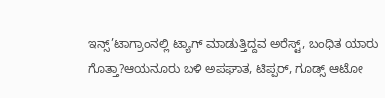ಇನ್ಸ್’ಟಾಗ್ರಾಂನಲ್ಲಿ ಟ್ಯಾಗ್ ಮಾಡುತ್ತಿದ್ದವ ಅರೆಸ್ಟ್, ಬಂಧಿತ ಯಾರು ಗೊತ್ತಾ?ಆಯನೂರು ಬಳಿ ಅಪಘಾತ, ಟಿಪ್ಪರ್, ಗೂಡ್ಸ್ ಆಟೋ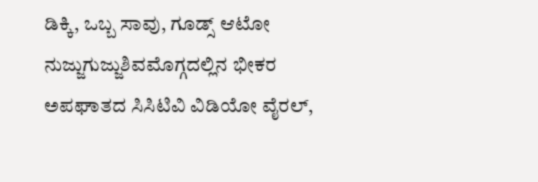ಡಿಕ್ಕಿ, ಒಬ್ಬ ಸಾವು, ಗೂಡ್ಸ್ ಆಟೋ ನುಜ್ಜುಗುಜ್ಜುಶಿವಮೊಗ್ಗದಲ್ಲಿನ ಭೀಕರ ಅಪಘಾತದ ಸಿಸಿಟಿವಿ ವಿಡಿಯೋ ವೈರಲ್,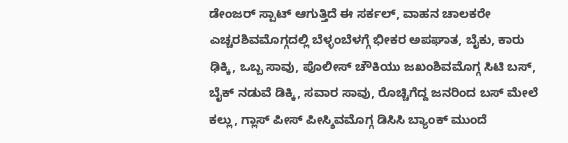ಡೇಂಜರ್ ಸ್ಪಾಟ್ ಆಗುತ್ತಿದೆ ಈ ಸರ್ಕಲ್, ವಾಹನ ಚಾಲಕರೇ ಎಚ್ಚರಶಿವಮೊಗ್ಗದಲ್ಲಿ ಬೆಳ್ಳಂಬೆಳಗ್ಗೆ ಭೀಕರ ಅಪಘಾತ, ಬೈಕು, ಕಾರು ಢಿಕ್ಕಿ, ಒಬ್ಬ ಸಾವು, ಪೊಲೀಸ್ ಚೌಕಿಯು ಜಖಂಶಿವಮೊಗ್ಗ ಸಿಟಿ ಬಸ್, ಬೈಕ್ ನಡುವೆ ಡಿಕ್ಕಿ, ಸವಾರ ಸಾವು, ರೊಚ್ಚಿಗೆದ್ದ ಜನರಿಂದ ಬಸ್ ಮೇಲೆ ಕಲ್ಲು, ಗ್ಲಾಸ್ ಪೀಸ್ ಪೀಸ್ಶಿವಮೊಗ್ಗ ಡಿಸಿಸಿ ಬ್ಯಾಂಕ್ ಮುಂದೆ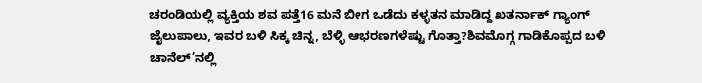ಚರಂಡಿಯಲ್ಲಿ ವ್ಯಕ್ತಿಯ ಶವ ಪತ್ತೆ16 ಮನೆ ಬೀಗ ಒಡೆದು ಕಳ್ಳತನ ಮಾಡಿದ್ದ ಖತರ್ನಾಕ್ ಗ್ಯಾಂಗ್ ಜೈಲುಪಾಲು, ಇವರ ಬಳಿ ಸಿಕ್ಕ ಚಿನ್ನ, ಬೆಳ್ಳಿ ಆಭರಣಗಳೆಷ್ಟು ಗೊತ್ತಾ?ಶಿವಮೊಗ್ಗ ಗಾಡಿಕೊಪ್ಪದ ಬಳಿ ಚಾನೆಲ್’ನಲ್ಲಿ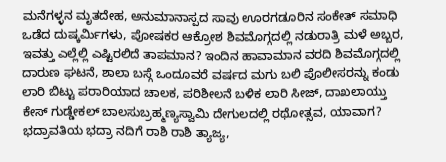ಮನೆಗಳ್ಳನ ಮೃತದೇಹ, ಅನುಮಾನಾಸ್ಪದ ಸಾವು ಊರಗಡೂರಿನ ಸಂಕೇತ್ ಸಮಾಧಿ ಒಡೆದ ದುಷ್ಕರ್ಮಿಗಳು, ಪೋಷಕರ ಆಕ್ರೋಶ ಶಿವಮೊಗ್ಗದಲ್ಲಿ ನಡುರಾತ್ರಿ ಮಳೆ ಅಬ್ಬರ, ಇವತ್ತು ಎಲ್ಲೆಲ್ಲಿ ಎಷ್ಟಿರಲಿದೆ ತಾಪಮಾನ? ಇಂದಿನ ಹಾವಾಮಾನ ವರದಿ ಶಿವಮೊಗ್ಗದಲ್ಲಿ ದಾರುಣ ಘಟನೆ, ಶಾಲಾ ಬಸ್ಗೆ ಒಂದೂವರೆ ವರ್ಷದ ಮಗು ಬಲಿ ಪೊಲೀಸರನ್ನು ಕಂಡು ಲಾರಿ ಬಿಟ್ಟು ಪರಾರಿಯಾದ ಚಾಲಕ, ಪರಿಶೀಲನೆ ಬಳಿಕ ಲಾರಿ ಸೀಜ್, ದಾಖಲಾಯ್ತು ಕೇಸ್ ಗುಡ್ಡೇಕಲ್ ಬಾಲಸುಬ್ರಹ್ಮಣ್ಯಸ್ವಾಮಿ ದೇಗುಲದಲ್ಲಿ ರಥೋತ್ಸವ, ಯಾವಾಗ? ಭದ್ರಾವತಿಯ ಭದ್ರಾ ನದಿಗೆ ರಾಶಿ ರಾಶಿ ತ್ಯಾಜ್ಯ,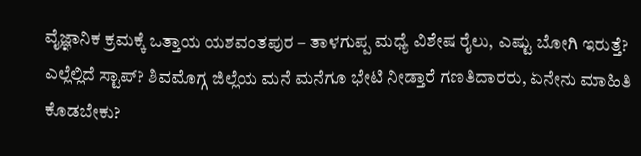ವೈಜ್ಞಾನಿಕ ಕ್ರಮಕ್ಕೆ ಒತ್ತಾಯ ಯಶವಂತಪುರ – ತಾಳಗುಪ್ಪ ಮಧ್ಯೆ ವಿಶೇಷ ರೈಲು, ಎಷ್ಟು ಬೋಗಿ ಇರುತ್ತೆ? ಎಲ್ಲೆಲ್ಲಿದೆ ಸ್ಟಾಪ್? ಶಿವಮೊಗ್ಗ ಜಿಲ್ಲೆಯ ಮನೆ ಮನೆಗೂ ಭೇಟಿ ನೀಡ್ತಾರೆ ಗಣತಿದಾರರು, ಏನೇನು ಮಾಹಿತಿ ಕೊಡಬೇಕು?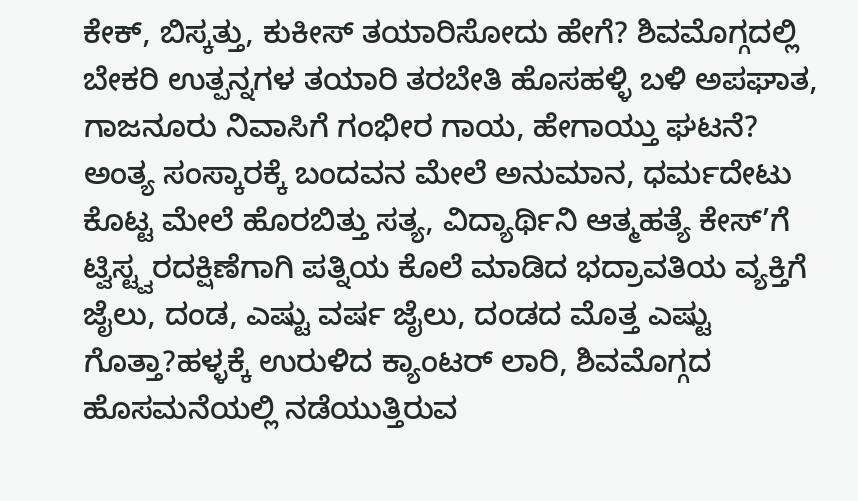ಕೇಕ್, ಬಿಸ್ಕತ್ತು, ಕುಕೀಸ್ ತಯಾರಿಸೋದು ಹೇಗೆ? ಶಿವಮೊಗ್ಗದಲ್ಲಿ ಬೇಕರಿ ಉತ್ಪನ್ನಗಳ ತಯಾರಿ ತರಬೇತಿ ಹೊಸಹಳ್ಳಿ ಬಳಿ ಅಪಘಾತ, ಗಾಜನೂರು ನಿವಾಸಿಗೆ ಗಂಭೀರ ಗಾಯ, ಹೇಗಾಯ್ತು ಘಟನೆ?
ಅಂತ್ಯ ಸಂಸ್ಕಾರಕ್ಕೆ ಬಂದವನ ಮೇಲೆ ಅನುಮಾನ, ಧರ್ಮದೇಟು ಕೊಟ್ಟ ಮೇಲೆ ಹೊರಬಿತ್ತು ಸತ್ಯ, ವಿದ್ಯಾರ್ಥಿನಿ ಆತ್ಮಹತ್ಯೆ ಕೇಸ್’ಗೆ ಟ್ವಿಸ್ಟ್ವರದಕ್ಷಿಣೆಗಾಗಿ ಪತ್ನಿಯ ಕೊಲೆ ಮಾಡಿದ ಭದ್ರಾವತಿಯ ವ್ಯಕ್ತಿಗೆ ಜೈಲು, ದಂಡ, ಎಷ್ಟು ವರ್ಷ ಜೈಲು, ದಂಡದ ಮೊತ್ತ ಎಷ್ಟು ಗೊತ್ತಾ?ಹಳ್ಳಕ್ಕೆ ಉರುಳಿದ ಕ್ಯಾಂಟರ್ ಲಾರಿ, ಶಿವಮೊಗ್ಗದ ಹೊಸಮನೆಯಲ್ಲಿ ನಡೆಯುತ್ತಿರುವ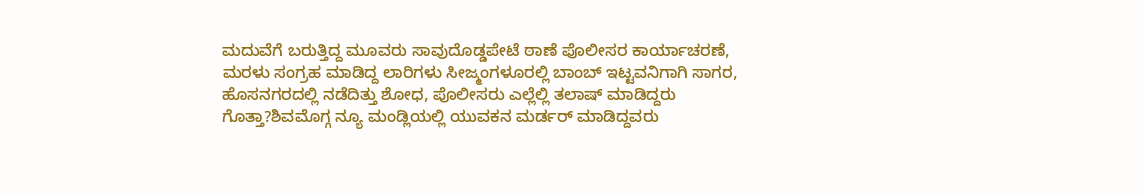ಮದುವೆಗೆ ಬರುತ್ತಿದ್ದ ಮೂವರು ಸಾವುದೊಡ್ಡಪೇಟೆ ಠಾಣೆ ಪೊಲೀಸರ ಕಾರ್ಯಾಚರಣೆ, ಮರಳು ಸಂಗ್ರಹ ಮಾಡಿದ್ದ ಲಾರಿಗಳು ಸೀಜ್ಮಂಗಳೂರಲ್ಲಿ ಬಾಂಬ್ ಇಟ್ಟವನಿಗಾಗಿ ಸಾಗರ, ಹೊಸನಗರದಲ್ಲಿ ನಡೆದಿತ್ತು ಶೋಧ, ಪೊಲೀಸರು ಎಲ್ಲೆಲ್ಲಿ ತಲಾಷ್ ಮಾಡಿದ್ದರು ಗೊತ್ತಾ?ಶಿವಮೊಗ್ಗ ನ್ಯೂ ಮಂಡ್ಲಿಯಲ್ಲಿ ಯುವಕನ ಮರ್ಡರ್ ಮಾಡಿದ್ದವರು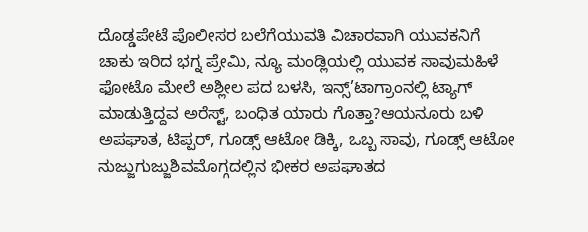ದೊಡ್ಡಪೇಟೆ ಪೊಲೀಸರ ಬಲೆಗೆಯುವತಿ ವಿಚಾರವಾಗಿ ಯುವಕನಿಗೆ ಚಾಕು ಇರಿದ ಭಗ್ನ ಪ್ರೇಮಿ, ನ್ಯೂ ಮಂಡ್ಲಿಯಲ್ಲಿ ಯುವಕ ಸಾವುಮಹಿಳೆ ಫೋಟೊ ಮೇಲೆ ಅಶ್ಲೀಲ ಪದ ಬಳಸಿ, ಇನ್ಸ್’ಟಾಗ್ರಾಂನಲ್ಲಿ ಟ್ಯಾಗ್ ಮಾಡುತ್ತಿದ್ದವ ಅರೆಸ್ಟ್, ಬಂಧಿತ ಯಾರು ಗೊತ್ತಾ?ಆಯನೂರು ಬಳಿ ಅಪಘಾತ, ಟಿಪ್ಪರ್, ಗೂಡ್ಸ್ ಆಟೋ ಡಿಕ್ಕಿ, ಒಬ್ಬ ಸಾವು, ಗೂಡ್ಸ್ ಆಟೋ ನುಜ್ಜುಗುಜ್ಜುಶಿವಮೊಗ್ಗದಲ್ಲಿನ ಭೀಕರ ಅಪಘಾತದ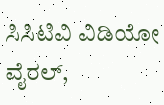ಸಿಸಿಟಿವಿ ವಿಡಿಯೋ ವೈರಲ್,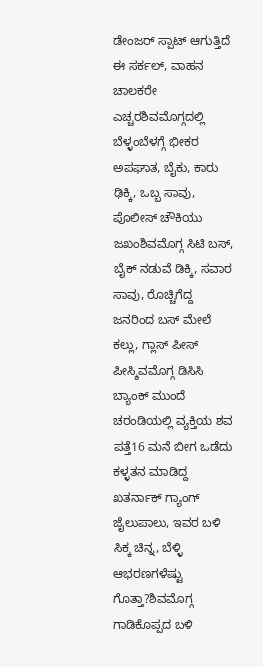ಡೇಂಜರ್ ಸ್ಪಾಟ್ ಆಗುತ್ತಿದೆ ಈ ಸರ್ಕಲ್, ವಾಹನ ಚಾಲಕರೇ ಎಚ್ಚರಶಿವಮೊಗ್ಗದಲ್ಲಿ ಬೆಳ್ಳಂಬೆಳಗ್ಗೆ ಭೀಕರ ಅಪಘಾತ, ಬೈಕು, ಕಾರು ಢಿಕ್ಕಿ, ಒಬ್ಬ ಸಾವು, ಪೊಲೀಸ್ ಚೌಕಿಯು ಜಖಂಶಿವಮೊಗ್ಗ ಸಿಟಿ ಬಸ್, ಬೈಕ್ ನಡುವೆ ಡಿಕ್ಕಿ, ಸವಾರ ಸಾವು, ರೊಚ್ಚಿಗೆದ್ದ ಜನರಿಂದ ಬಸ್ ಮೇಲೆ ಕಲ್ಲು, ಗ್ಲಾಸ್ ಪೀಸ್ ಪೀಸ್ಶಿವಮೊಗ್ಗ ಡಿಸಿಸಿ ಬ್ಯಾಂಕ್ ಮುಂದೆ ಚರಂಡಿಯಲ್ಲಿ ವ್ಯಕ್ತಿಯ ಶವ ಪತ್ತೆ16 ಮನೆ ಬೀಗ ಒಡೆದು ಕಳ್ಳತನ ಮಾಡಿದ್ದ ಖತರ್ನಾಕ್ ಗ್ಯಾಂಗ್ ಜೈಲುಪಾಲು, ಇವರ ಬಳಿ ಸಿಕ್ಕ ಚಿನ್ನ, ಬೆಳ್ಳಿ ಆಭರಣಗಳೆಷ್ಟು ಗೊತ್ತಾ?ಶಿವಮೊಗ್ಗ ಗಾಡಿಕೊಪ್ಪದ ಬಳಿ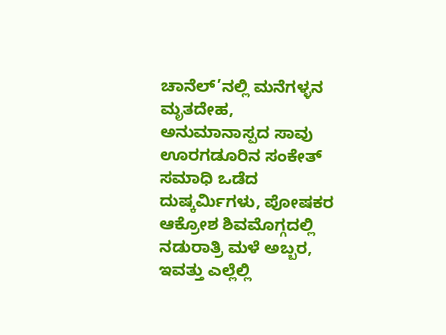ಚಾನೆಲ್’ನಲ್ಲಿ ಮನೆಗಳ್ಳನ ಮೃತದೇಹ, ಅನುಮಾನಾಸ್ಪದ ಸಾವು ಊರಗಡೂರಿನ ಸಂಕೇತ್ ಸಮಾಧಿ ಒಡೆದ ದುಷ್ಕರ್ಮಿಗಳು, ಪೋಷಕರ ಆಕ್ರೋಶ ಶಿವಮೊಗ್ಗದಲ್ಲಿ ನಡುರಾತ್ರಿ ಮಳೆ ಅಬ್ಬರ, ಇವತ್ತು ಎಲ್ಲೆಲ್ಲಿ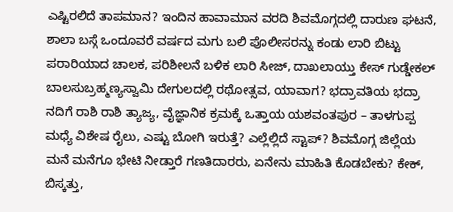ಎಷ್ಟಿರಲಿದೆ ತಾಪಮಾನ? ಇಂದಿನ ಹಾವಾಮಾನ ವರದಿ ಶಿವಮೊಗ್ಗದಲ್ಲಿ ದಾರುಣ ಘಟನೆ, ಶಾಲಾ ಬಸ್ಗೆ ಒಂದೂವರೆ ವರ್ಷದ ಮಗು ಬಲಿ ಪೊಲೀಸರನ್ನು ಕಂಡು ಲಾರಿ ಬಿಟ್ಟು ಪರಾರಿಯಾದ ಚಾಲಕ, ಪರಿಶೀಲನೆ ಬಳಿಕ ಲಾರಿ ಸೀಜ್, ದಾಖಲಾಯ್ತು ಕೇಸ್ ಗುಡ್ಡೇಕಲ್ ಬಾಲಸುಬ್ರಹ್ಮಣ್ಯಸ್ವಾಮಿ ದೇಗುಲದಲ್ಲಿ ರಥೋತ್ಸವ, ಯಾವಾಗ? ಭದ್ರಾವತಿಯ ಭದ್ರಾ ನದಿಗೆ ರಾಶಿ ರಾಶಿ ತ್ಯಾಜ್ಯ, ವೈಜ್ಞಾನಿಕ ಕ್ರಮಕ್ಕೆ ಒತ್ತಾಯ ಯಶವಂತಪುರ – ತಾಳಗುಪ್ಪ ಮಧ್ಯೆ ವಿಶೇಷ ರೈಲು, ಎಷ್ಟು ಬೋಗಿ ಇರುತ್ತೆ? ಎಲ್ಲೆಲ್ಲಿದೆ ಸ್ಟಾಪ್? ಶಿವಮೊಗ್ಗ ಜಿಲ್ಲೆಯ ಮನೆ ಮನೆಗೂ ಭೇಟಿ ನೀಡ್ತಾರೆ ಗಣತಿದಾರರು, ಏನೇನು ಮಾಹಿತಿ ಕೊಡಬೇಕು? ಕೇಕ್, ಬಿಸ್ಕತ್ತು,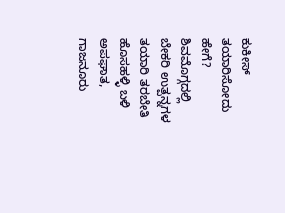ಕುಕೀಸ್ ತಯಾರಿಸೋದು ಹೇಗೆ? ಶಿವಮೊಗ್ಗದಲ್ಲಿ ಬೇಕರಿ ಉತ್ಪನ್ನಗಳ ತಯಾರಿ ತರಬೇತಿ ಹೊಸಹಳ್ಳಿ ಬಳಿ ಅಪಘಾತ, ಗಾಜನೂರು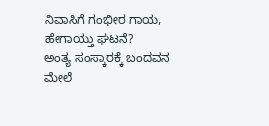ನಿವಾಸಿಗೆ ಗಂಭೀರ ಗಾಯ, ಹೇಗಾಯ್ತು ಘಟನೆ?
ಅಂತ್ಯ ಸಂಸ್ಕಾರಕ್ಕೆ ಬಂದವನ ಮೇಲೆ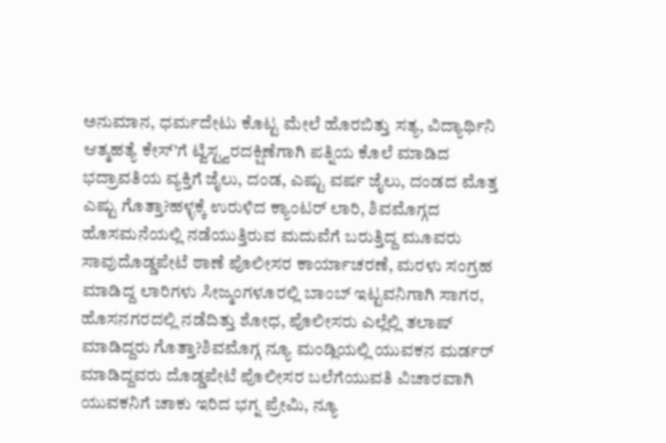ಅನುಮಾನ, ಧರ್ಮದೇಟು ಕೊಟ್ಟ ಮೇಲೆ ಹೊರಬಿತ್ತು ಸತ್ಯ, ವಿದ್ಯಾರ್ಥಿನಿ ಆತ್ಮಹತ್ಯೆ ಕೇಸ್’ಗೆ ಟ್ವಿಸ್ಟ್ವರದಕ್ಷಿಣೆಗಾಗಿ ಪತ್ನಿಯ ಕೊಲೆ ಮಾಡಿದ ಭದ್ರಾವತಿಯ ವ್ಯಕ್ತಿಗೆ ಜೈಲು, ದಂಡ, ಎಷ್ಟು ವರ್ಷ ಜೈಲು, ದಂಡದ ಮೊತ್ತ ಎಷ್ಟು ಗೊತ್ತಾ?ಹಳ್ಳಕ್ಕೆ ಉರುಳಿದ ಕ್ಯಾಂಟರ್ ಲಾರಿ, ಶಿವಮೊಗ್ಗದ ಹೊಸಮನೆಯಲ್ಲಿ ನಡೆಯುತ್ತಿರುವ ಮದುವೆಗೆ ಬರುತ್ತಿದ್ದ ಮೂವರು ಸಾವುದೊಡ್ಡಪೇಟೆ ಠಾಣೆ ಪೊಲೀಸರ ಕಾರ್ಯಾಚರಣೆ, ಮರಳು ಸಂಗ್ರಹ ಮಾಡಿದ್ದ ಲಾರಿಗಳು ಸೀಜ್ಮಂಗಳೂರಲ್ಲಿ ಬಾಂಬ್ ಇಟ್ಟವನಿಗಾಗಿ ಸಾಗರ, ಹೊಸನಗರದಲ್ಲಿ ನಡೆದಿತ್ತು ಶೋಧ, ಪೊಲೀಸರು ಎಲ್ಲೆಲ್ಲಿ ತಲಾಷ್ ಮಾಡಿದ್ದರು ಗೊತ್ತಾ?ಶಿವಮೊಗ್ಗ ನ್ಯೂ ಮಂಡ್ಲಿಯಲ್ಲಿ ಯುವಕನ ಮರ್ಡರ್ ಮಾಡಿದ್ದವರು ದೊಡ್ಡಪೇಟೆ ಪೊಲೀಸರ ಬಲೆಗೆಯುವತಿ ವಿಚಾರವಾಗಿ ಯುವಕನಿಗೆ ಚಾಕು ಇರಿದ ಭಗ್ನ ಪ್ರೇಮಿ, ನ್ಯೂ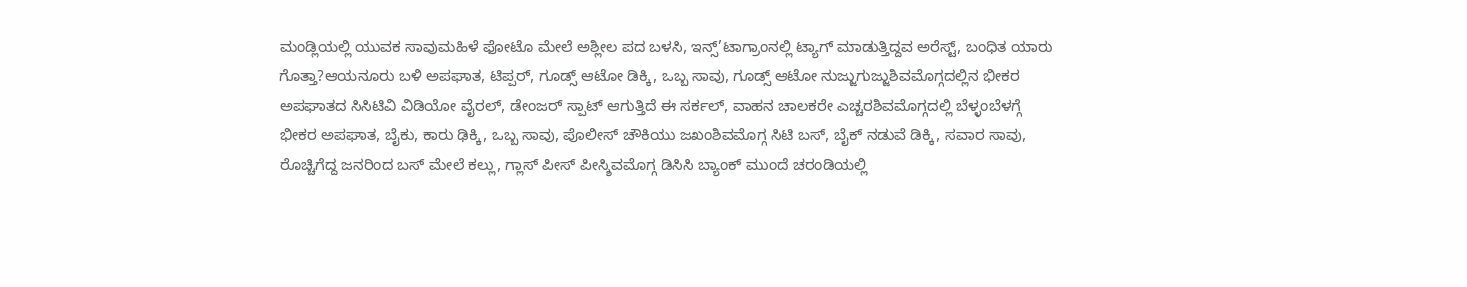ಮಂಡ್ಲಿಯಲ್ಲಿ ಯುವಕ ಸಾವುಮಹಿಳೆ ಫೋಟೊ ಮೇಲೆ ಅಶ್ಲೀಲ ಪದ ಬಳಸಿ, ಇನ್ಸ್’ಟಾಗ್ರಾಂನಲ್ಲಿ ಟ್ಯಾಗ್ ಮಾಡುತ್ತಿದ್ದವ ಅರೆಸ್ಟ್, ಬಂಧಿತ ಯಾರು ಗೊತ್ತಾ?ಆಯನೂರು ಬಳಿ ಅಪಘಾತ, ಟಿಪ್ಪರ್, ಗೂಡ್ಸ್ ಆಟೋ ಡಿಕ್ಕಿ, ಒಬ್ಬ ಸಾವು, ಗೂಡ್ಸ್ ಆಟೋ ನುಜ್ಜುಗುಜ್ಜುಶಿವಮೊಗ್ಗದಲ್ಲಿನ ಭೀಕರ ಅಪಘಾತದ ಸಿಸಿಟಿವಿ ವಿಡಿಯೋ ವೈರಲ್, ಡೇಂಜರ್ ಸ್ಪಾಟ್ ಆಗುತ್ತಿದೆ ಈ ಸರ್ಕಲ್, ವಾಹನ ಚಾಲಕರೇ ಎಚ್ಚರಶಿವಮೊಗ್ಗದಲ್ಲಿ ಬೆಳ್ಳಂಬೆಳಗ್ಗೆ ಭೀಕರ ಅಪಘಾತ, ಬೈಕು, ಕಾರು ಢಿಕ್ಕಿ, ಒಬ್ಬ ಸಾವು, ಪೊಲೀಸ್ ಚೌಕಿಯು ಜಖಂಶಿವಮೊಗ್ಗ ಸಿಟಿ ಬಸ್, ಬೈಕ್ ನಡುವೆ ಡಿಕ್ಕಿ, ಸವಾರ ಸಾವು, ರೊಚ್ಚಿಗೆದ್ದ ಜನರಿಂದ ಬಸ್ ಮೇಲೆ ಕಲ್ಲು, ಗ್ಲಾಸ್ ಪೀಸ್ ಪೀಸ್ಶಿವಮೊಗ್ಗ ಡಿಸಿಸಿ ಬ್ಯಾಂಕ್ ಮುಂದೆ ಚರಂಡಿಯಲ್ಲಿ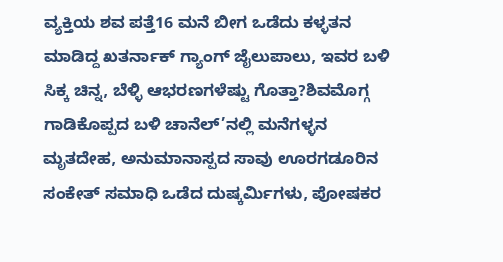ವ್ಯಕ್ತಿಯ ಶವ ಪತ್ತೆ16 ಮನೆ ಬೀಗ ಒಡೆದು ಕಳ್ಳತನ ಮಾಡಿದ್ದ ಖತರ್ನಾಕ್ ಗ್ಯಾಂಗ್ ಜೈಲುಪಾಲು, ಇವರ ಬಳಿ ಸಿಕ್ಕ ಚಿನ್ನ, ಬೆಳ್ಳಿ ಆಭರಣಗಳೆಷ್ಟು ಗೊತ್ತಾ?ಶಿವಮೊಗ್ಗ ಗಾಡಿಕೊಪ್ಪದ ಬಳಿ ಚಾನೆಲ್’ನಲ್ಲಿ ಮನೆಗಳ್ಳನ ಮೃತದೇಹ, ಅನುಮಾನಾಸ್ಪದ ಸಾವು ಊರಗಡೂರಿನ ಸಂಕೇತ್ ಸಮಾಧಿ ಒಡೆದ ದುಷ್ಕರ್ಮಿಗಳು, ಪೋಷಕರ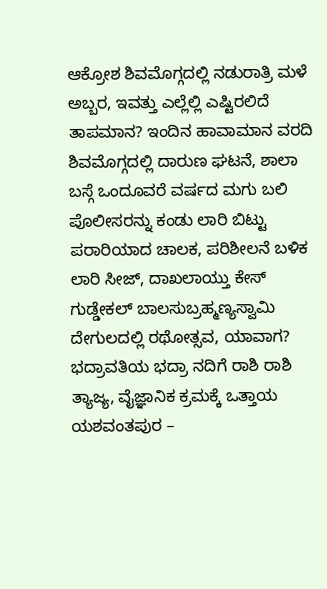ಆಕ್ರೋಶ ಶಿವಮೊಗ್ಗದಲ್ಲಿ ನಡುರಾತ್ರಿ ಮಳೆ ಅಬ್ಬರ, ಇವತ್ತು ಎಲ್ಲೆಲ್ಲಿ ಎಷ್ಟಿರಲಿದೆ ತಾಪಮಾನ? ಇಂದಿನ ಹಾವಾಮಾನ ವರದಿ ಶಿವಮೊಗ್ಗದಲ್ಲಿ ದಾರುಣ ಘಟನೆ, ಶಾಲಾ ಬಸ್ಗೆ ಒಂದೂವರೆ ವರ್ಷದ ಮಗು ಬಲಿ ಪೊಲೀಸರನ್ನು ಕಂಡು ಲಾರಿ ಬಿಟ್ಟು ಪರಾರಿಯಾದ ಚಾಲಕ, ಪರಿಶೀಲನೆ ಬಳಿಕ ಲಾರಿ ಸೀಜ್, ದಾಖಲಾಯ್ತು ಕೇಸ್ ಗುಡ್ಡೇಕಲ್ ಬಾಲಸುಬ್ರಹ್ಮಣ್ಯಸ್ವಾಮಿ ದೇಗುಲದಲ್ಲಿ ರಥೋತ್ಸವ, ಯಾವಾಗ? ಭದ್ರಾವತಿಯ ಭದ್ರಾ ನದಿಗೆ ರಾಶಿ ರಾಶಿ ತ್ಯಾಜ್ಯ, ವೈಜ್ಞಾನಿಕ ಕ್ರಮಕ್ಕೆ ಒತ್ತಾಯ ಯಶವಂತಪುರ –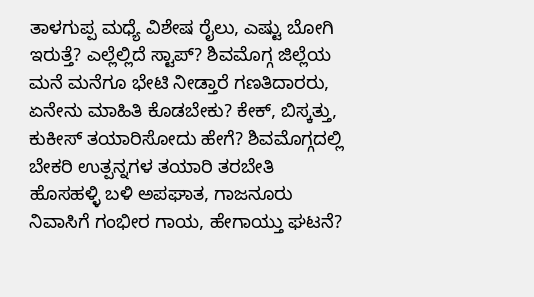ತಾಳಗುಪ್ಪ ಮಧ್ಯೆ ವಿಶೇಷ ರೈಲು, ಎಷ್ಟು ಬೋಗಿ ಇರುತ್ತೆ? ಎಲ್ಲೆಲ್ಲಿದೆ ಸ್ಟಾಪ್? ಶಿವಮೊಗ್ಗ ಜಿಲ್ಲೆಯ ಮನೆ ಮನೆಗೂ ಭೇಟಿ ನೀಡ್ತಾರೆ ಗಣತಿದಾರರು, ಏನೇನು ಮಾಹಿತಿ ಕೊಡಬೇಕು? ಕೇಕ್, ಬಿಸ್ಕತ್ತು, ಕುಕೀಸ್ ತಯಾರಿಸೋದು ಹೇಗೆ? ಶಿವಮೊಗ್ಗದಲ್ಲಿ ಬೇಕರಿ ಉತ್ಪನ್ನಗಳ ತಯಾರಿ ತರಬೇತಿ ಹೊಸಹಳ್ಳಿ ಬಳಿ ಅಪಘಾತ, ಗಾಜನೂರು ನಿವಾಸಿಗೆ ಗಂಭೀರ ಗಾಯ, ಹೇಗಾಯ್ತು ಘಟನೆ?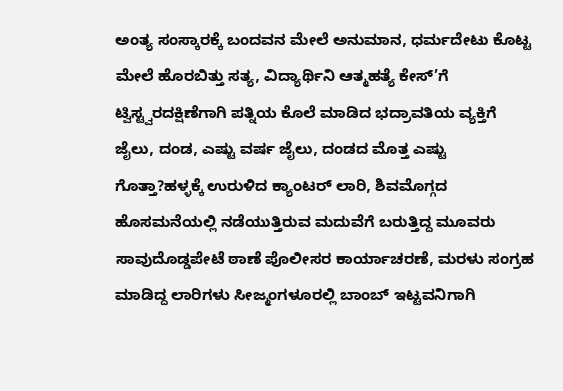ಅಂತ್ಯ ಸಂಸ್ಕಾರಕ್ಕೆ ಬಂದವನ ಮೇಲೆ ಅನುಮಾನ, ಧರ್ಮದೇಟು ಕೊಟ್ಟ ಮೇಲೆ ಹೊರಬಿತ್ತು ಸತ್ಯ, ವಿದ್ಯಾರ್ಥಿನಿ ಆತ್ಮಹತ್ಯೆ ಕೇಸ್’ಗೆ ಟ್ವಿಸ್ಟ್ವರದಕ್ಷಿಣೆಗಾಗಿ ಪತ್ನಿಯ ಕೊಲೆ ಮಾಡಿದ ಭದ್ರಾವತಿಯ ವ್ಯಕ್ತಿಗೆ ಜೈಲು, ದಂಡ, ಎಷ್ಟು ವರ್ಷ ಜೈಲು, ದಂಡದ ಮೊತ್ತ ಎಷ್ಟು ಗೊತ್ತಾ?ಹಳ್ಳಕ್ಕೆ ಉರುಳಿದ ಕ್ಯಾಂಟರ್ ಲಾರಿ, ಶಿವಮೊಗ್ಗದ ಹೊಸಮನೆಯಲ್ಲಿ ನಡೆಯುತ್ತಿರುವ ಮದುವೆಗೆ ಬರುತ್ತಿದ್ದ ಮೂವರು ಸಾವುದೊಡ್ಡಪೇಟೆ ಠಾಣೆ ಪೊಲೀಸರ ಕಾರ್ಯಾಚರಣೆ, ಮರಳು ಸಂಗ್ರಹ ಮಾಡಿದ್ದ ಲಾರಿಗಳು ಸೀಜ್ಮಂಗಳೂರಲ್ಲಿ ಬಾಂಬ್ ಇಟ್ಟವನಿಗಾಗಿ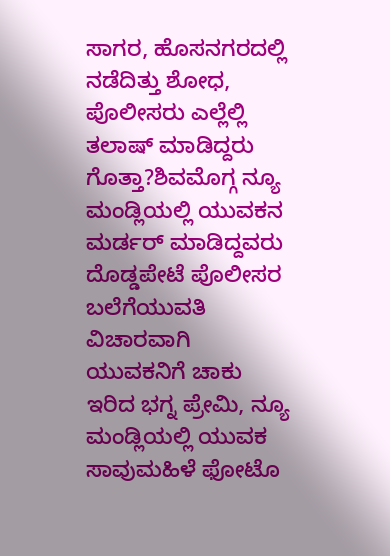ಸಾಗರ, ಹೊಸನಗರದಲ್ಲಿ ನಡೆದಿತ್ತು ಶೋಧ, ಪೊಲೀಸರು ಎಲ್ಲೆಲ್ಲಿ ತಲಾಷ್ ಮಾಡಿದ್ದರು ಗೊತ್ತಾ?ಶಿವಮೊಗ್ಗ ನ್ಯೂ ಮಂಡ್ಲಿಯಲ್ಲಿ ಯುವಕನ ಮರ್ಡರ್ ಮಾಡಿದ್ದವರು ದೊಡ್ಡಪೇಟೆ ಪೊಲೀಸರ ಬಲೆಗೆಯುವತಿ ವಿಚಾರವಾಗಿ ಯುವಕನಿಗೆ ಚಾಕು ಇರಿದ ಭಗ್ನ ಪ್ರೇಮಿ, ನ್ಯೂ ಮಂಡ್ಲಿಯಲ್ಲಿ ಯುವಕ ಸಾವುಮಹಿಳೆ ಫೋಟೊ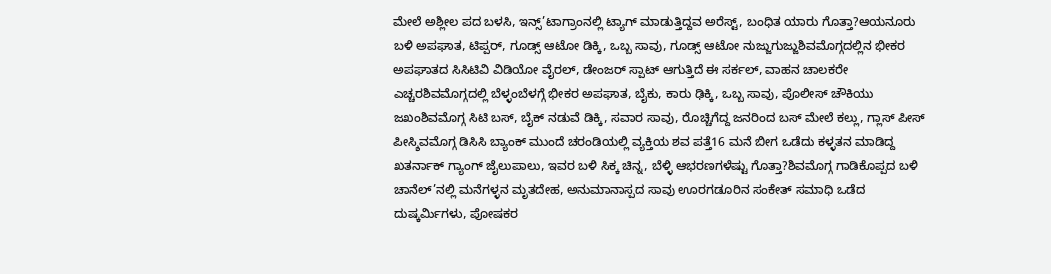ಮೇಲೆ ಅಶ್ಲೀಲ ಪದ ಬಳಸಿ, ಇನ್ಸ್’ಟಾಗ್ರಾಂನಲ್ಲಿ ಟ್ಯಾಗ್ ಮಾಡುತ್ತಿದ್ದವ ಅರೆಸ್ಟ್, ಬಂಧಿತ ಯಾರು ಗೊತ್ತಾ?ಆಯನೂರು ಬಳಿ ಅಪಘಾತ, ಟಿಪ್ಪರ್, ಗೂಡ್ಸ್ ಆಟೋ ಡಿಕ್ಕಿ, ಒಬ್ಬ ಸಾವು, ಗೂಡ್ಸ್ ಆಟೋ ನುಜ್ಜುಗುಜ್ಜುಶಿವಮೊಗ್ಗದಲ್ಲಿನ ಭೀಕರ ಅಪಘಾತದ ಸಿಸಿಟಿವಿ ವಿಡಿಯೋ ವೈರಲ್, ಡೇಂಜರ್ ಸ್ಪಾಟ್ ಆಗುತ್ತಿದೆ ಈ ಸರ್ಕಲ್, ವಾಹನ ಚಾಲಕರೇ ಎಚ್ಚರಶಿವಮೊಗ್ಗದಲ್ಲಿ ಬೆಳ್ಳಂಬೆಳಗ್ಗೆ ಭೀಕರ ಅಪಘಾತ, ಬೈಕು, ಕಾರು ಢಿಕ್ಕಿ, ಒಬ್ಬ ಸಾವು, ಪೊಲೀಸ್ ಚೌಕಿಯು ಜಖಂಶಿವಮೊಗ್ಗ ಸಿಟಿ ಬಸ್, ಬೈಕ್ ನಡುವೆ ಡಿಕ್ಕಿ, ಸವಾರ ಸಾವು, ರೊಚ್ಚಿಗೆದ್ದ ಜನರಿಂದ ಬಸ್ ಮೇಲೆ ಕಲ್ಲು, ಗ್ಲಾಸ್ ಪೀಸ್ ಪೀಸ್ಶಿವಮೊಗ್ಗ ಡಿಸಿಸಿ ಬ್ಯಾಂಕ್ ಮುಂದೆ ಚರಂಡಿಯಲ್ಲಿ ವ್ಯಕ್ತಿಯ ಶವ ಪತ್ತೆ16 ಮನೆ ಬೀಗ ಒಡೆದು ಕಳ್ಳತನ ಮಾಡಿದ್ದ ಖತರ್ನಾಕ್ ಗ್ಯಾಂಗ್ ಜೈಲುಪಾಲು, ಇವರ ಬಳಿ ಸಿಕ್ಕ ಚಿನ್ನ, ಬೆಳ್ಳಿ ಆಭರಣಗಳೆಷ್ಟು ಗೊತ್ತಾ?ಶಿವಮೊಗ್ಗ ಗಾಡಿಕೊಪ್ಪದ ಬಳಿ ಚಾನೆಲ್’ನಲ್ಲಿ ಮನೆಗಳ್ಳನ ಮೃತದೇಹ, ಅನುಮಾನಾಸ್ಪದ ಸಾವು ಊರಗಡೂರಿನ ಸಂಕೇತ್ ಸಮಾಧಿ ಒಡೆದ ದುಷ್ಕರ್ಮಿಗಳು, ಪೋಷಕರ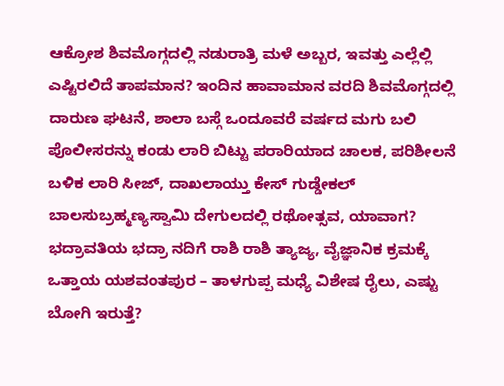ಆಕ್ರೋಶ ಶಿವಮೊಗ್ಗದಲ್ಲಿ ನಡುರಾತ್ರಿ ಮಳೆ ಅಬ್ಬರ, ಇವತ್ತು ಎಲ್ಲೆಲ್ಲಿ ಎಷ್ಟಿರಲಿದೆ ತಾಪಮಾನ? ಇಂದಿನ ಹಾವಾಮಾನ ವರದಿ ಶಿವಮೊಗ್ಗದಲ್ಲಿ ದಾರುಣ ಘಟನೆ, ಶಾಲಾ ಬಸ್ಗೆ ಒಂದೂವರೆ ವರ್ಷದ ಮಗು ಬಲಿ ಪೊಲೀಸರನ್ನು ಕಂಡು ಲಾರಿ ಬಿಟ್ಟು ಪರಾರಿಯಾದ ಚಾಲಕ, ಪರಿಶೀಲನೆ ಬಳಿಕ ಲಾರಿ ಸೀಜ್, ದಾಖಲಾಯ್ತು ಕೇಸ್ ಗುಡ್ಡೇಕಲ್ ಬಾಲಸುಬ್ರಹ್ಮಣ್ಯಸ್ವಾಮಿ ದೇಗುಲದಲ್ಲಿ ರಥೋತ್ಸವ, ಯಾವಾಗ? ಭದ್ರಾವತಿಯ ಭದ್ರಾ ನದಿಗೆ ರಾಶಿ ರಾಶಿ ತ್ಯಾಜ್ಯ, ವೈಜ್ಞಾನಿಕ ಕ್ರಮಕ್ಕೆ ಒತ್ತಾಯ ಯಶವಂತಪುರ – ತಾಳಗುಪ್ಪ ಮಧ್ಯೆ ವಿಶೇಷ ರೈಲು, ಎಷ್ಟು ಬೋಗಿ ಇರುತ್ತೆ?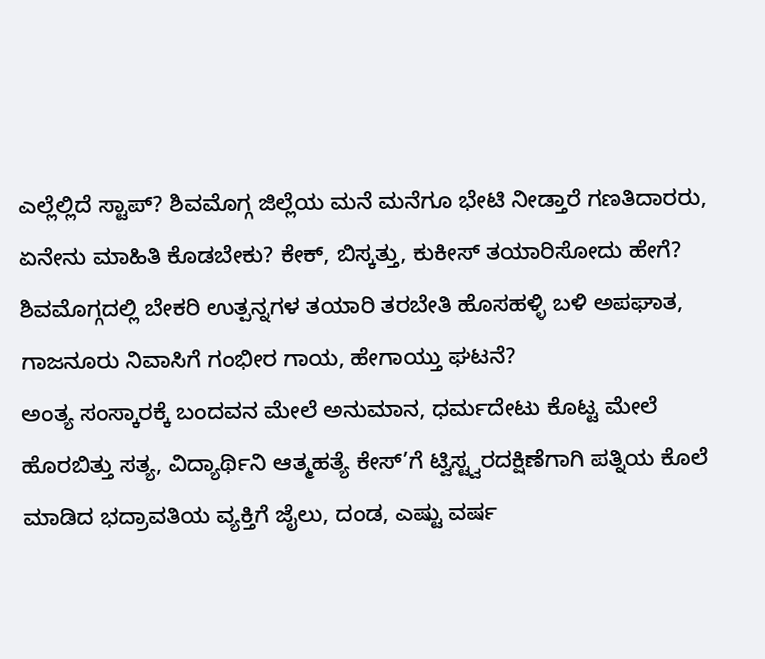ಎಲ್ಲೆಲ್ಲಿದೆ ಸ್ಟಾಪ್? ಶಿವಮೊಗ್ಗ ಜಿಲ್ಲೆಯ ಮನೆ ಮನೆಗೂ ಭೇಟಿ ನೀಡ್ತಾರೆ ಗಣತಿದಾರರು, ಏನೇನು ಮಾಹಿತಿ ಕೊಡಬೇಕು? ಕೇಕ್, ಬಿಸ್ಕತ್ತು, ಕುಕೀಸ್ ತಯಾರಿಸೋದು ಹೇಗೆ? ಶಿವಮೊಗ್ಗದಲ್ಲಿ ಬೇಕರಿ ಉತ್ಪನ್ನಗಳ ತಯಾರಿ ತರಬೇತಿ ಹೊಸಹಳ್ಳಿ ಬಳಿ ಅಪಘಾತ, ಗಾಜನೂರು ನಿವಾಸಿಗೆ ಗಂಭೀರ ಗಾಯ, ಹೇಗಾಯ್ತು ಘಟನೆ?
ಅಂತ್ಯ ಸಂಸ್ಕಾರಕ್ಕೆ ಬಂದವನ ಮೇಲೆ ಅನುಮಾನ, ಧರ್ಮದೇಟು ಕೊಟ್ಟ ಮೇಲೆ ಹೊರಬಿತ್ತು ಸತ್ಯ, ವಿದ್ಯಾರ್ಥಿನಿ ಆತ್ಮಹತ್ಯೆ ಕೇಸ್’ಗೆ ಟ್ವಿಸ್ಟ್ವರದಕ್ಷಿಣೆಗಾಗಿ ಪತ್ನಿಯ ಕೊಲೆ ಮಾಡಿದ ಭದ್ರಾವತಿಯ ವ್ಯಕ್ತಿಗೆ ಜೈಲು, ದಂಡ, ಎಷ್ಟು ವರ್ಷ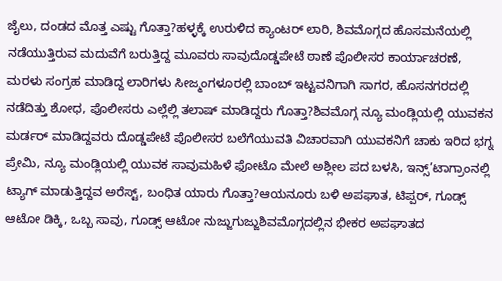ಜೈಲು, ದಂಡದ ಮೊತ್ತ ಎಷ್ಟು ಗೊತ್ತಾ?ಹಳ್ಳಕ್ಕೆ ಉರುಳಿದ ಕ್ಯಾಂಟರ್ ಲಾರಿ, ಶಿವಮೊಗ್ಗದ ಹೊಸಮನೆಯಲ್ಲಿ ನಡೆಯುತ್ತಿರುವ ಮದುವೆಗೆ ಬರುತ್ತಿದ್ದ ಮೂವರು ಸಾವುದೊಡ್ಡಪೇಟೆ ಠಾಣೆ ಪೊಲೀಸರ ಕಾರ್ಯಾಚರಣೆ, ಮರಳು ಸಂಗ್ರಹ ಮಾಡಿದ್ದ ಲಾರಿಗಳು ಸೀಜ್ಮಂಗಳೂರಲ್ಲಿ ಬಾಂಬ್ ಇಟ್ಟವನಿಗಾಗಿ ಸಾಗರ, ಹೊಸನಗರದಲ್ಲಿ ನಡೆದಿತ್ತು ಶೋಧ, ಪೊಲೀಸರು ಎಲ್ಲೆಲ್ಲಿ ತಲಾಷ್ ಮಾಡಿದ್ದರು ಗೊತ್ತಾ?ಶಿವಮೊಗ್ಗ ನ್ಯೂ ಮಂಡ್ಲಿಯಲ್ಲಿ ಯುವಕನ ಮರ್ಡರ್ ಮಾಡಿದ್ದವರು ದೊಡ್ಡಪೇಟೆ ಪೊಲೀಸರ ಬಲೆಗೆಯುವತಿ ವಿಚಾರವಾಗಿ ಯುವಕನಿಗೆ ಚಾಕು ಇರಿದ ಭಗ್ನ ಪ್ರೇಮಿ, ನ್ಯೂ ಮಂಡ್ಲಿಯಲ್ಲಿ ಯುವಕ ಸಾವುಮಹಿಳೆ ಫೋಟೊ ಮೇಲೆ ಅಶ್ಲೀಲ ಪದ ಬಳಸಿ, ಇನ್ಸ್’ಟಾಗ್ರಾಂನಲ್ಲಿ ಟ್ಯಾಗ್ ಮಾಡುತ್ತಿದ್ದವ ಅರೆಸ್ಟ್, ಬಂಧಿತ ಯಾರು ಗೊತ್ತಾ?ಆಯನೂರು ಬಳಿ ಅಪಘಾತ, ಟಿಪ್ಪರ್, ಗೂಡ್ಸ್ ಆಟೋ ಡಿಕ್ಕಿ, ಒಬ್ಬ ಸಾವು, ಗೂಡ್ಸ್ ಆಟೋ ನುಜ್ಜುಗುಜ್ಜುಶಿವಮೊಗ್ಗದಲ್ಲಿನ ಭೀಕರ ಅಪಘಾತದ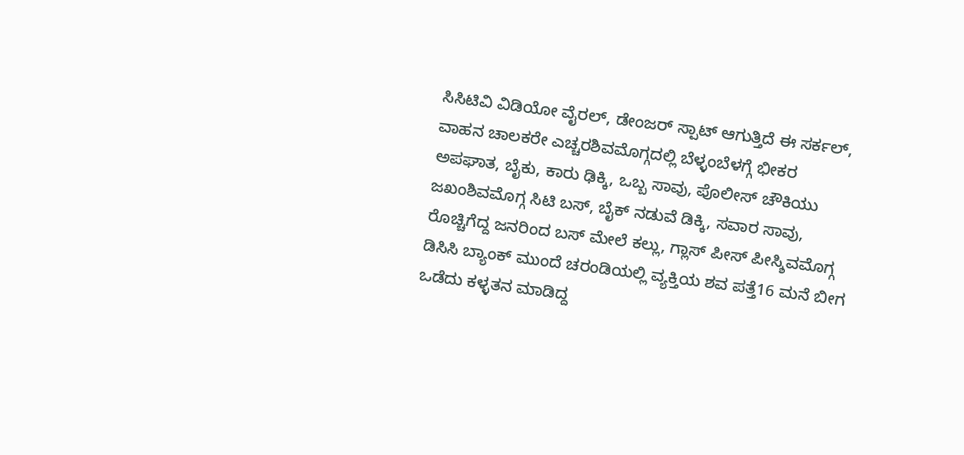ಸಿಸಿಟಿವಿ ವಿಡಿಯೋ ವೈರಲ್, ಡೇಂಜರ್ ಸ್ಪಾಟ್ ಆಗುತ್ತಿದೆ ಈ ಸರ್ಕಲ್, ವಾಹನ ಚಾಲಕರೇ ಎಚ್ಚರಶಿವಮೊಗ್ಗದಲ್ಲಿ ಬೆಳ್ಳಂಬೆಳಗ್ಗೆ ಭೀಕರ ಅಪಘಾತ, ಬೈಕು, ಕಾರು ಢಿಕ್ಕಿ, ಒಬ್ಬ ಸಾವು, ಪೊಲೀಸ್ ಚೌಕಿಯು ಜಖಂಶಿವಮೊಗ್ಗ ಸಿಟಿ ಬಸ್, ಬೈಕ್ ನಡುವೆ ಡಿಕ್ಕಿ, ಸವಾರ ಸಾವು, ರೊಚ್ಚಿಗೆದ್ದ ಜನರಿಂದ ಬಸ್ ಮೇಲೆ ಕಲ್ಲು, ಗ್ಲಾಸ್ ಪೀಸ್ ಪೀಸ್ಶಿವಮೊಗ್ಗ ಡಿಸಿಸಿ ಬ್ಯಾಂಕ್ ಮುಂದೆ ಚರಂಡಿಯಲ್ಲಿ ವ್ಯಕ್ತಿಯ ಶವ ಪತ್ತೆ16 ಮನೆ ಬೀಗ ಒಡೆದು ಕಳ್ಳತನ ಮಾಡಿದ್ದ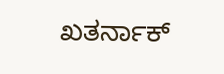ಖತರ್ನಾಕ್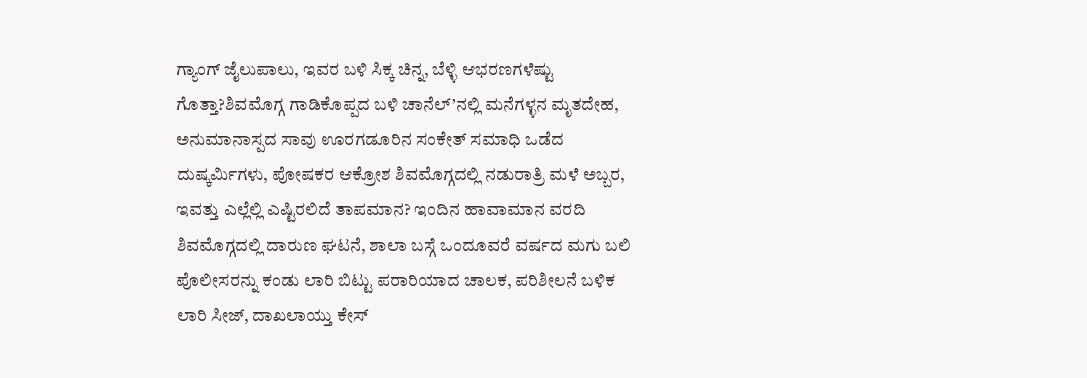ಗ್ಯಾಂಗ್ ಜೈಲುಪಾಲು, ಇವರ ಬಳಿ ಸಿಕ್ಕ ಚಿನ್ನ, ಬೆಳ್ಳಿ ಆಭರಣಗಳೆಷ್ಟು ಗೊತ್ತಾ?ಶಿವಮೊಗ್ಗ ಗಾಡಿಕೊಪ್ಪದ ಬಳಿ ಚಾನೆಲ್’ನಲ್ಲಿ ಮನೆಗಳ್ಳನ ಮೃತದೇಹ, ಅನುಮಾನಾಸ್ಪದ ಸಾವು ಊರಗಡೂರಿನ ಸಂಕೇತ್ ಸಮಾಧಿ ಒಡೆದ ದುಷ್ಕರ್ಮಿಗಳು, ಪೋಷಕರ ಆಕ್ರೋಶ ಶಿವಮೊಗ್ಗದಲ್ಲಿ ನಡುರಾತ್ರಿ ಮಳೆ ಅಬ್ಬರ, ಇವತ್ತು ಎಲ್ಲೆಲ್ಲಿ ಎಷ್ಟಿರಲಿದೆ ತಾಪಮಾನ? ಇಂದಿನ ಹಾವಾಮಾನ ವರದಿ ಶಿವಮೊಗ್ಗದಲ್ಲಿ ದಾರುಣ ಘಟನೆ, ಶಾಲಾ ಬಸ್ಗೆ ಒಂದೂವರೆ ವರ್ಷದ ಮಗು ಬಲಿ ಪೊಲೀಸರನ್ನು ಕಂಡು ಲಾರಿ ಬಿಟ್ಟು ಪರಾರಿಯಾದ ಚಾಲಕ, ಪರಿಶೀಲನೆ ಬಳಿಕ ಲಾರಿ ಸೀಜ್, ದಾಖಲಾಯ್ತು ಕೇಸ್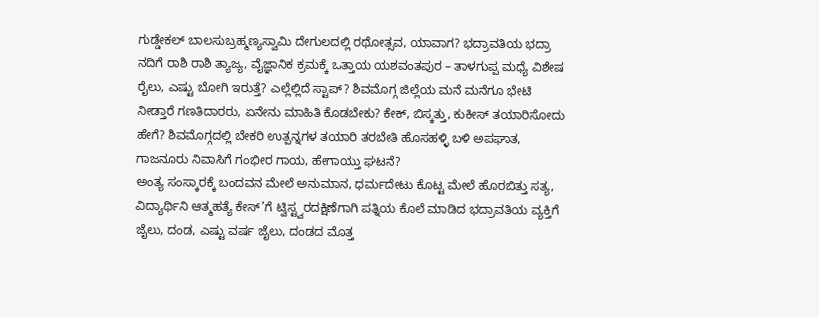ಗುಡ್ಡೇಕಲ್ ಬಾಲಸುಬ್ರಹ್ಮಣ್ಯಸ್ವಾಮಿ ದೇಗುಲದಲ್ಲಿ ರಥೋತ್ಸವ, ಯಾವಾಗ? ಭದ್ರಾವತಿಯ ಭದ್ರಾ ನದಿಗೆ ರಾಶಿ ರಾಶಿ ತ್ಯಾಜ್ಯ, ವೈಜ್ಞಾನಿಕ ಕ್ರಮಕ್ಕೆ ಒತ್ತಾಯ ಯಶವಂತಪುರ – ತಾಳಗುಪ್ಪ ಮಧ್ಯೆ ವಿಶೇಷ ರೈಲು, ಎಷ್ಟು ಬೋಗಿ ಇರುತ್ತೆ? ಎಲ್ಲೆಲ್ಲಿದೆ ಸ್ಟಾಪ್? ಶಿವಮೊಗ್ಗ ಜಿಲ್ಲೆಯ ಮನೆ ಮನೆಗೂ ಭೇಟಿ ನೀಡ್ತಾರೆ ಗಣತಿದಾರರು, ಏನೇನು ಮಾಹಿತಿ ಕೊಡಬೇಕು? ಕೇಕ್, ಬಿಸ್ಕತ್ತು, ಕುಕೀಸ್ ತಯಾರಿಸೋದು ಹೇಗೆ? ಶಿವಮೊಗ್ಗದಲ್ಲಿ ಬೇಕರಿ ಉತ್ಪನ್ನಗಳ ತಯಾರಿ ತರಬೇತಿ ಹೊಸಹಳ್ಳಿ ಬಳಿ ಅಪಘಾತ, ಗಾಜನೂರು ನಿವಾಸಿಗೆ ಗಂಭೀರ ಗಾಯ, ಹೇಗಾಯ್ತು ಘಟನೆ?
ಅಂತ್ಯ ಸಂಸ್ಕಾರಕ್ಕೆ ಬಂದವನ ಮೇಲೆ ಅನುಮಾನ, ಧರ್ಮದೇಟು ಕೊಟ್ಟ ಮೇಲೆ ಹೊರಬಿತ್ತು ಸತ್ಯ, ವಿದ್ಯಾರ್ಥಿನಿ ಆತ್ಮಹತ್ಯೆ ಕೇಸ್’ಗೆ ಟ್ವಿಸ್ಟ್ವರದಕ್ಷಿಣೆಗಾಗಿ ಪತ್ನಿಯ ಕೊಲೆ ಮಾಡಿದ ಭದ್ರಾವತಿಯ ವ್ಯಕ್ತಿಗೆ ಜೈಲು, ದಂಡ, ಎಷ್ಟು ವರ್ಷ ಜೈಲು, ದಂಡದ ಮೊತ್ತ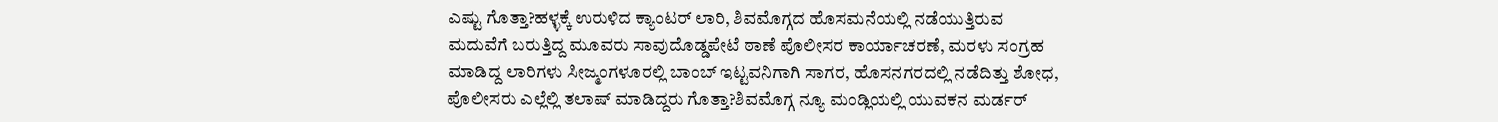ಎಷ್ಟು ಗೊತ್ತಾ?ಹಳ್ಳಕ್ಕೆ ಉರುಳಿದ ಕ್ಯಾಂಟರ್ ಲಾರಿ, ಶಿವಮೊಗ್ಗದ ಹೊಸಮನೆಯಲ್ಲಿ ನಡೆಯುತ್ತಿರುವ ಮದುವೆಗೆ ಬರುತ್ತಿದ್ದ ಮೂವರು ಸಾವುದೊಡ್ಡಪೇಟೆ ಠಾಣೆ ಪೊಲೀಸರ ಕಾರ್ಯಾಚರಣೆ, ಮರಳು ಸಂಗ್ರಹ ಮಾಡಿದ್ದ ಲಾರಿಗಳು ಸೀಜ್ಮಂಗಳೂರಲ್ಲಿ ಬಾಂಬ್ ಇಟ್ಟವನಿಗಾಗಿ ಸಾಗರ, ಹೊಸನಗರದಲ್ಲಿ ನಡೆದಿತ್ತು ಶೋಧ, ಪೊಲೀಸರು ಎಲ್ಲೆಲ್ಲಿ ತಲಾಷ್ ಮಾಡಿದ್ದರು ಗೊತ್ತಾ?ಶಿವಮೊಗ್ಗ ನ್ಯೂ ಮಂಡ್ಲಿಯಲ್ಲಿ ಯುವಕನ ಮರ್ಡರ್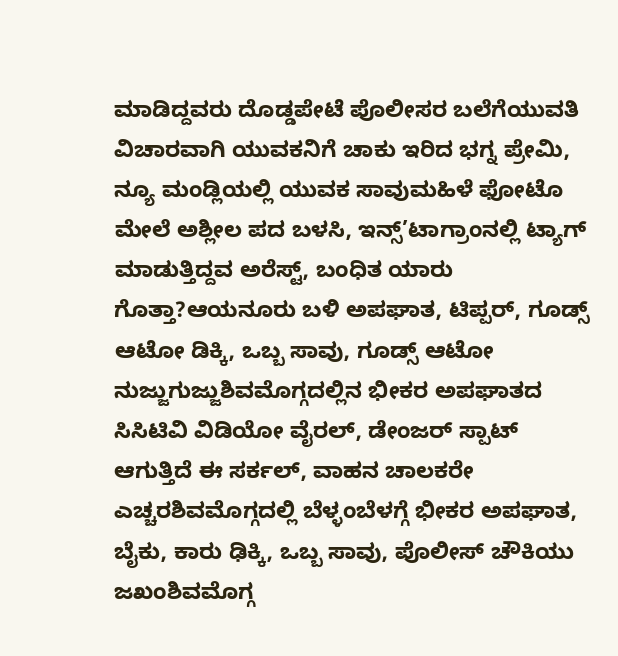ಮಾಡಿದ್ದವರು ದೊಡ್ಡಪೇಟೆ ಪೊಲೀಸರ ಬಲೆಗೆಯುವತಿ ವಿಚಾರವಾಗಿ ಯುವಕನಿಗೆ ಚಾಕು ಇರಿದ ಭಗ್ನ ಪ್ರೇಮಿ, ನ್ಯೂ ಮಂಡ್ಲಿಯಲ್ಲಿ ಯುವಕ ಸಾವುಮಹಿಳೆ ಫೋಟೊ ಮೇಲೆ ಅಶ್ಲೀಲ ಪದ ಬಳಸಿ, ಇನ್ಸ್’ಟಾಗ್ರಾಂನಲ್ಲಿ ಟ್ಯಾಗ್ ಮಾಡುತ್ತಿದ್ದವ ಅರೆಸ್ಟ್, ಬಂಧಿತ ಯಾರು ಗೊತ್ತಾ?ಆಯನೂರು ಬಳಿ ಅಪಘಾತ, ಟಿಪ್ಪರ್, ಗೂಡ್ಸ್ ಆಟೋ ಡಿಕ್ಕಿ, ಒಬ್ಬ ಸಾವು, ಗೂಡ್ಸ್ ಆಟೋ ನುಜ್ಜುಗುಜ್ಜುಶಿವಮೊಗ್ಗದಲ್ಲಿನ ಭೀಕರ ಅಪಘಾತದ ಸಿಸಿಟಿವಿ ವಿಡಿಯೋ ವೈರಲ್, ಡೇಂಜರ್ ಸ್ಪಾಟ್ ಆಗುತ್ತಿದೆ ಈ ಸರ್ಕಲ್, ವಾಹನ ಚಾಲಕರೇ ಎಚ್ಚರಶಿವಮೊಗ್ಗದಲ್ಲಿ ಬೆಳ್ಳಂಬೆಳಗ್ಗೆ ಭೀಕರ ಅಪಘಾತ, ಬೈಕು, ಕಾರು ಢಿಕ್ಕಿ, ಒಬ್ಬ ಸಾವು, ಪೊಲೀಸ್ ಚೌಕಿಯು ಜಖಂಶಿವಮೊಗ್ಗ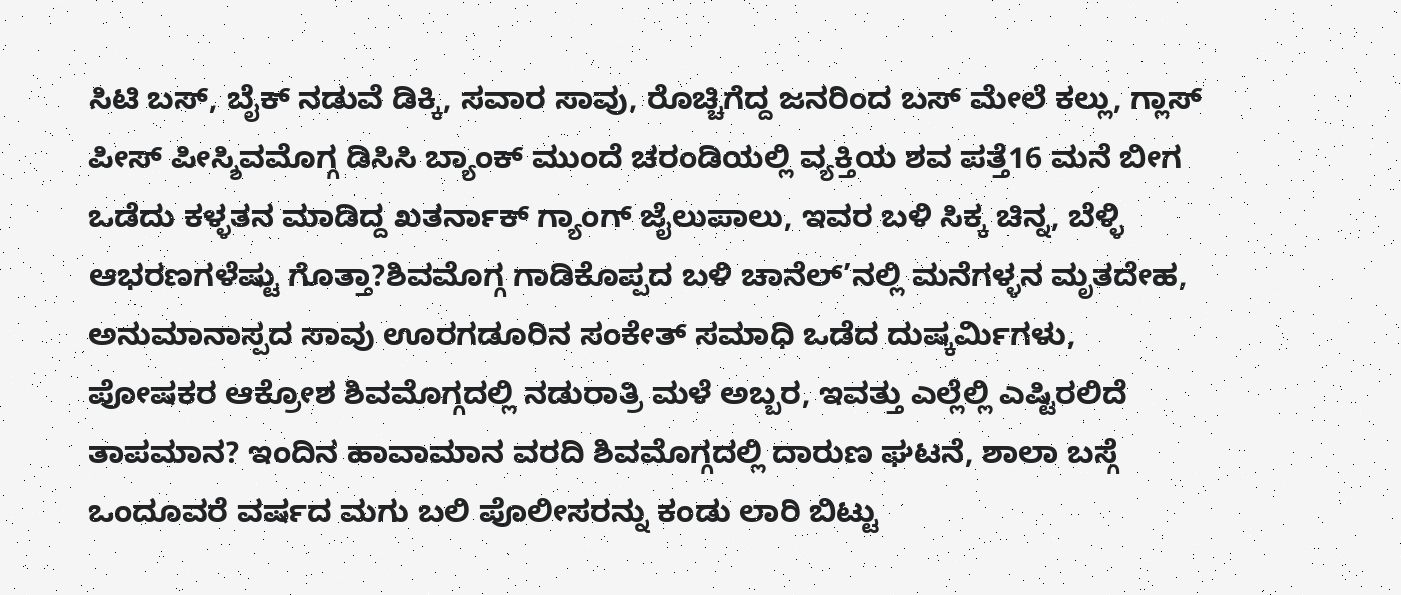ಸಿಟಿ ಬಸ್, ಬೈಕ್ ನಡುವೆ ಡಿಕ್ಕಿ, ಸವಾರ ಸಾವು, ರೊಚ್ಚಿಗೆದ್ದ ಜನರಿಂದ ಬಸ್ ಮೇಲೆ ಕಲ್ಲು, ಗ್ಲಾಸ್ ಪೀಸ್ ಪೀಸ್ಶಿವಮೊಗ್ಗ ಡಿಸಿಸಿ ಬ್ಯಾಂಕ್ ಮುಂದೆ ಚರಂಡಿಯಲ್ಲಿ ವ್ಯಕ್ತಿಯ ಶವ ಪತ್ತೆ16 ಮನೆ ಬೀಗ ಒಡೆದು ಕಳ್ಳತನ ಮಾಡಿದ್ದ ಖತರ್ನಾಕ್ ಗ್ಯಾಂಗ್ ಜೈಲುಪಾಲು, ಇವರ ಬಳಿ ಸಿಕ್ಕ ಚಿನ್ನ, ಬೆಳ್ಳಿ ಆಭರಣಗಳೆಷ್ಟು ಗೊತ್ತಾ?ಶಿವಮೊಗ್ಗ ಗಾಡಿಕೊಪ್ಪದ ಬಳಿ ಚಾನೆಲ್’ನಲ್ಲಿ ಮನೆಗಳ್ಳನ ಮೃತದೇಹ, ಅನುಮಾನಾಸ್ಪದ ಸಾವು ಊರಗಡೂರಿನ ಸಂಕೇತ್ ಸಮಾಧಿ ಒಡೆದ ದುಷ್ಕರ್ಮಿಗಳು, ಪೋಷಕರ ಆಕ್ರೋಶ ಶಿವಮೊಗ್ಗದಲ್ಲಿ ನಡುರಾತ್ರಿ ಮಳೆ ಅಬ್ಬರ, ಇವತ್ತು ಎಲ್ಲೆಲ್ಲಿ ಎಷ್ಟಿರಲಿದೆ ತಾಪಮಾನ? ಇಂದಿನ ಹಾವಾಮಾನ ವರದಿ ಶಿವಮೊಗ್ಗದಲ್ಲಿ ದಾರುಣ ಘಟನೆ, ಶಾಲಾ ಬಸ್ಗೆ ಒಂದೂವರೆ ವರ್ಷದ ಮಗು ಬಲಿ ಪೊಲೀಸರನ್ನು ಕಂಡು ಲಾರಿ ಬಿಟ್ಟು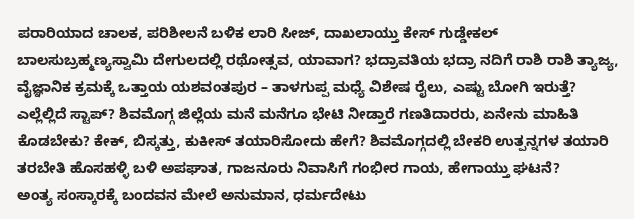ಪರಾರಿಯಾದ ಚಾಲಕ, ಪರಿಶೀಲನೆ ಬಳಿಕ ಲಾರಿ ಸೀಜ್, ದಾಖಲಾಯ್ತು ಕೇಸ್ ಗುಡ್ಡೇಕಲ್ ಬಾಲಸುಬ್ರಹ್ಮಣ್ಯಸ್ವಾಮಿ ದೇಗುಲದಲ್ಲಿ ರಥೋತ್ಸವ, ಯಾವಾಗ? ಭದ್ರಾವತಿಯ ಭದ್ರಾ ನದಿಗೆ ರಾಶಿ ರಾಶಿ ತ್ಯಾಜ್ಯ, ವೈಜ್ಞಾನಿಕ ಕ್ರಮಕ್ಕೆ ಒತ್ತಾಯ ಯಶವಂತಪುರ – ತಾಳಗುಪ್ಪ ಮಧ್ಯೆ ವಿಶೇಷ ರೈಲು, ಎಷ್ಟು ಬೋಗಿ ಇರುತ್ತೆ? ಎಲ್ಲೆಲ್ಲಿದೆ ಸ್ಟಾಪ್? ಶಿವಮೊಗ್ಗ ಜಿಲ್ಲೆಯ ಮನೆ ಮನೆಗೂ ಭೇಟಿ ನೀಡ್ತಾರೆ ಗಣತಿದಾರರು, ಏನೇನು ಮಾಹಿತಿ ಕೊಡಬೇಕು? ಕೇಕ್, ಬಿಸ್ಕತ್ತು, ಕುಕೀಸ್ ತಯಾರಿಸೋದು ಹೇಗೆ? ಶಿವಮೊಗ್ಗದಲ್ಲಿ ಬೇಕರಿ ಉತ್ಪನ್ನಗಳ ತಯಾರಿ ತರಬೇತಿ ಹೊಸಹಳ್ಳಿ ಬಳಿ ಅಪಘಾತ, ಗಾಜನೂರು ನಿವಾಸಿಗೆ ಗಂಭೀರ ಗಾಯ, ಹೇಗಾಯ್ತು ಘಟನೆ?
ಅಂತ್ಯ ಸಂಸ್ಕಾರಕ್ಕೆ ಬಂದವನ ಮೇಲೆ ಅನುಮಾನ, ಧರ್ಮದೇಟು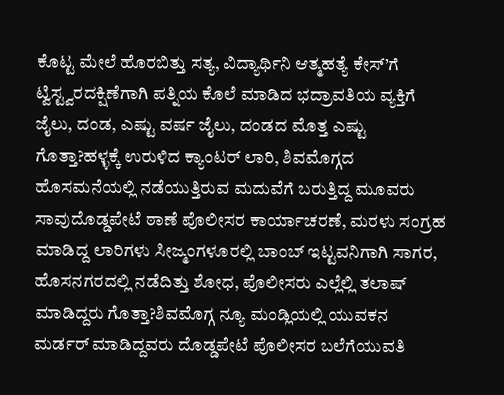ಕೊಟ್ಟ ಮೇಲೆ ಹೊರಬಿತ್ತು ಸತ್ಯ, ವಿದ್ಯಾರ್ಥಿನಿ ಆತ್ಮಹತ್ಯೆ ಕೇಸ್’ಗೆ ಟ್ವಿಸ್ಟ್ವರದಕ್ಷಿಣೆಗಾಗಿ ಪತ್ನಿಯ ಕೊಲೆ ಮಾಡಿದ ಭದ್ರಾವತಿಯ ವ್ಯಕ್ತಿಗೆ ಜೈಲು, ದಂಡ, ಎಷ್ಟು ವರ್ಷ ಜೈಲು, ದಂಡದ ಮೊತ್ತ ಎಷ್ಟು ಗೊತ್ತಾ?ಹಳ್ಳಕ್ಕೆ ಉರುಳಿದ ಕ್ಯಾಂಟರ್ ಲಾರಿ, ಶಿವಮೊಗ್ಗದ ಹೊಸಮನೆಯಲ್ಲಿ ನಡೆಯುತ್ತಿರುವ ಮದುವೆಗೆ ಬರುತ್ತಿದ್ದ ಮೂವರು ಸಾವುದೊಡ್ಡಪೇಟೆ ಠಾಣೆ ಪೊಲೀಸರ ಕಾರ್ಯಾಚರಣೆ, ಮರಳು ಸಂಗ್ರಹ ಮಾಡಿದ್ದ ಲಾರಿಗಳು ಸೀಜ್ಮಂಗಳೂರಲ್ಲಿ ಬಾಂಬ್ ಇಟ್ಟವನಿಗಾಗಿ ಸಾಗರ, ಹೊಸನಗರದಲ್ಲಿ ನಡೆದಿತ್ತು ಶೋಧ, ಪೊಲೀಸರು ಎಲ್ಲೆಲ್ಲಿ ತಲಾಷ್ ಮಾಡಿದ್ದರು ಗೊತ್ತಾ?ಶಿವಮೊಗ್ಗ ನ್ಯೂ ಮಂಡ್ಲಿಯಲ್ಲಿ ಯುವಕನ ಮರ್ಡರ್ ಮಾಡಿದ್ದವರು ದೊಡ್ಡಪೇಟೆ ಪೊಲೀಸರ ಬಲೆಗೆಯುವತಿ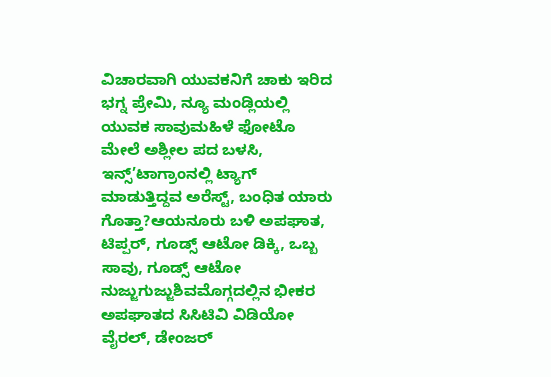ವಿಚಾರವಾಗಿ ಯುವಕನಿಗೆ ಚಾಕು ಇರಿದ ಭಗ್ನ ಪ್ರೇಮಿ, ನ್ಯೂ ಮಂಡ್ಲಿಯಲ್ಲಿ ಯುವಕ ಸಾವುಮಹಿಳೆ ಫೋಟೊ ಮೇಲೆ ಅಶ್ಲೀಲ ಪದ ಬಳಸಿ, ಇನ್ಸ್’ಟಾಗ್ರಾಂನಲ್ಲಿ ಟ್ಯಾಗ್ ಮಾಡುತ್ತಿದ್ದವ ಅರೆಸ್ಟ್, ಬಂಧಿತ ಯಾರು ಗೊತ್ತಾ?ಆಯನೂರು ಬಳಿ ಅಪಘಾತ, ಟಿಪ್ಪರ್, ಗೂಡ್ಸ್ ಆಟೋ ಡಿಕ್ಕಿ, ಒಬ್ಬ ಸಾವು, ಗೂಡ್ಸ್ ಆಟೋ ನುಜ್ಜುಗುಜ್ಜುಶಿವಮೊಗ್ಗದಲ್ಲಿನ ಭೀಕರ ಅಪಘಾತದ ಸಿಸಿಟಿವಿ ವಿಡಿಯೋ ವೈರಲ್, ಡೇಂಜರ್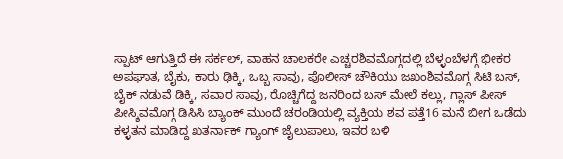ಸ್ಪಾಟ್ ಆಗುತ್ತಿದೆ ಈ ಸರ್ಕಲ್, ವಾಹನ ಚಾಲಕರೇ ಎಚ್ಚರಶಿವಮೊಗ್ಗದಲ್ಲಿ ಬೆಳ್ಳಂಬೆಳಗ್ಗೆ ಭೀಕರ ಅಪಘಾತ, ಬೈಕು, ಕಾರು ಢಿಕ್ಕಿ, ಒಬ್ಬ ಸಾವು, ಪೊಲೀಸ್ ಚೌಕಿಯು ಜಖಂಶಿವಮೊಗ್ಗ ಸಿಟಿ ಬಸ್, ಬೈಕ್ ನಡುವೆ ಡಿಕ್ಕಿ, ಸವಾರ ಸಾವು, ರೊಚ್ಚಿಗೆದ್ದ ಜನರಿಂದ ಬಸ್ ಮೇಲೆ ಕಲ್ಲು, ಗ್ಲಾಸ್ ಪೀಸ್ ಪೀಸ್ಶಿವಮೊಗ್ಗ ಡಿಸಿಸಿ ಬ್ಯಾಂಕ್ ಮುಂದೆ ಚರಂಡಿಯಲ್ಲಿ ವ್ಯಕ್ತಿಯ ಶವ ಪತ್ತೆ16 ಮನೆ ಬೀಗ ಒಡೆದು ಕಳ್ಳತನ ಮಾಡಿದ್ದ ಖತರ್ನಾಕ್ ಗ್ಯಾಂಗ್ ಜೈಲುಪಾಲು, ಇವರ ಬಳಿ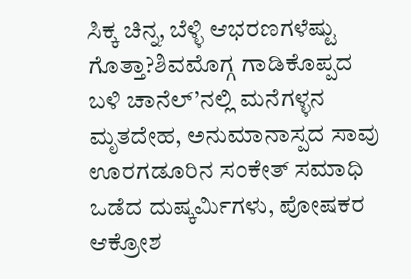ಸಿಕ್ಕ ಚಿನ್ನ, ಬೆಳ್ಳಿ ಆಭರಣಗಳೆಷ್ಟು ಗೊತ್ತಾ?ಶಿವಮೊಗ್ಗ ಗಾಡಿಕೊಪ್ಪದ ಬಳಿ ಚಾನೆಲ್’ನಲ್ಲಿ ಮನೆಗಳ್ಳನ ಮೃತದೇಹ, ಅನುಮಾನಾಸ್ಪದ ಸಾವು ಊರಗಡೂರಿನ ಸಂಕೇತ್ ಸಮಾಧಿ ಒಡೆದ ದುಷ್ಕರ್ಮಿಗಳು, ಪೋಷಕರ ಆಕ್ರೋಶ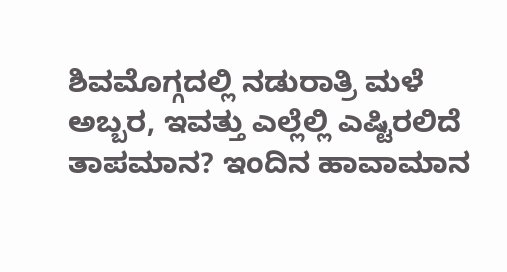ಶಿವಮೊಗ್ಗದಲ್ಲಿ ನಡುರಾತ್ರಿ ಮಳೆ ಅಬ್ಬರ, ಇವತ್ತು ಎಲ್ಲೆಲ್ಲಿ ಎಷ್ಟಿರಲಿದೆ ತಾಪಮಾನ? ಇಂದಿನ ಹಾವಾಮಾನ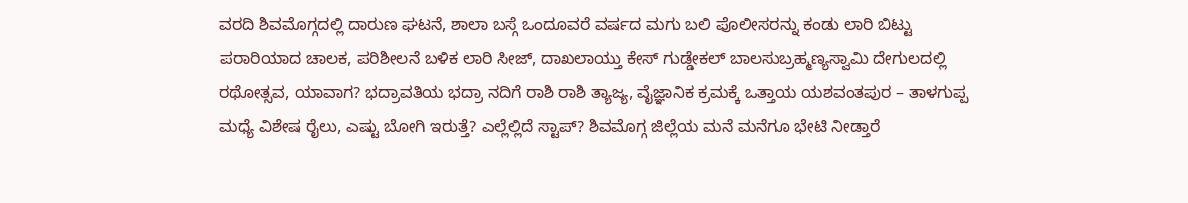ವರದಿ ಶಿವಮೊಗ್ಗದಲ್ಲಿ ದಾರುಣ ಘಟನೆ, ಶಾಲಾ ಬಸ್ಗೆ ಒಂದೂವರೆ ವರ್ಷದ ಮಗು ಬಲಿ ಪೊಲೀಸರನ್ನು ಕಂಡು ಲಾರಿ ಬಿಟ್ಟು ಪರಾರಿಯಾದ ಚಾಲಕ, ಪರಿಶೀಲನೆ ಬಳಿಕ ಲಾರಿ ಸೀಜ್, ದಾಖಲಾಯ್ತು ಕೇಸ್ ಗುಡ್ಡೇಕಲ್ ಬಾಲಸುಬ್ರಹ್ಮಣ್ಯಸ್ವಾಮಿ ದೇಗುಲದಲ್ಲಿ ರಥೋತ್ಸವ, ಯಾವಾಗ? ಭದ್ರಾವತಿಯ ಭದ್ರಾ ನದಿಗೆ ರಾಶಿ ರಾಶಿ ತ್ಯಾಜ್ಯ, ವೈಜ್ಞಾನಿಕ ಕ್ರಮಕ್ಕೆ ಒತ್ತಾಯ ಯಶವಂತಪುರ – ತಾಳಗುಪ್ಪ ಮಧ್ಯೆ ವಿಶೇಷ ರೈಲು, ಎಷ್ಟು ಬೋಗಿ ಇರುತ್ತೆ? ಎಲ್ಲೆಲ್ಲಿದೆ ಸ್ಟಾಪ್? ಶಿವಮೊಗ್ಗ ಜಿಲ್ಲೆಯ ಮನೆ ಮನೆಗೂ ಭೇಟಿ ನೀಡ್ತಾರೆ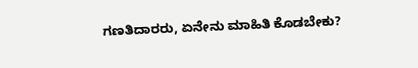ಗಣತಿದಾರರು, ಏನೇನು ಮಾಹಿತಿ ಕೊಡಬೇಕು?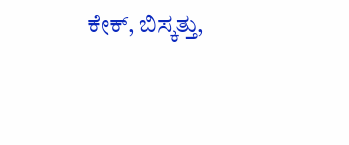ಕೇಕ್, ಬಿಸ್ಕತ್ತು,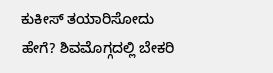ಕುಕೀಸ್ ತಯಾರಿಸೋದು ಹೇಗೆ? ಶಿವಮೊಗ್ಗದಲ್ಲಿ ಬೇಕರಿ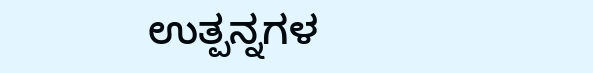ಉತ್ಪನ್ನಗಳ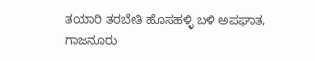ತಯಾರಿ ತರಬೇತಿ ಹೊಸಹಳ್ಳಿ ಬಳಿ ಅಪಘಾತ, ಗಾಜನೂರು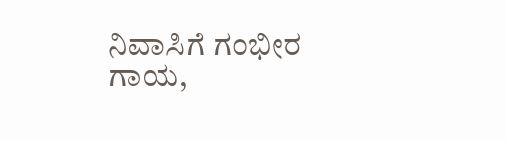ನಿವಾಸಿಗೆ ಗಂಭೀರ ಗಾಯ,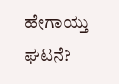ಹೇಗಾಯ್ತು ಘಟನೆ?